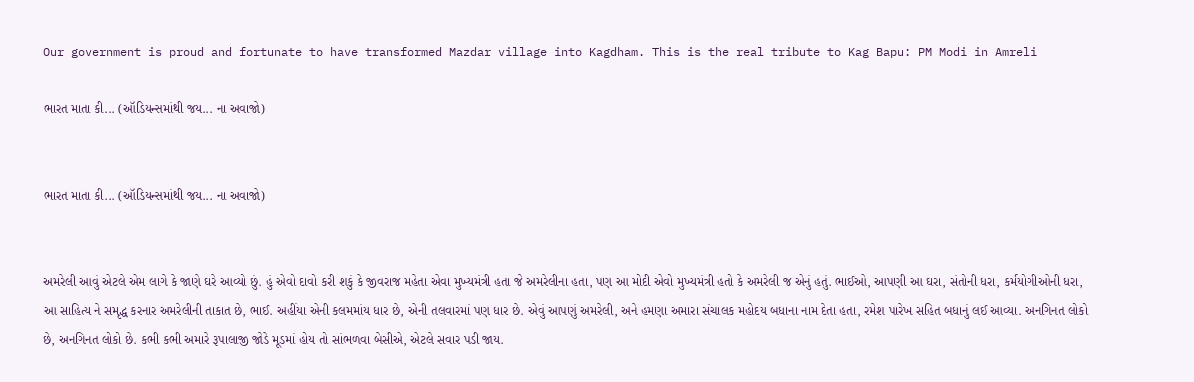Our government is proud and fortunate to have transformed Mazdar village into Kagdham. This is the real tribute to Kag Bapu: PM Modi in Amreli

ભારત માતા કી... (ઑડિયન્સમાંથી જય... ના અવાજો)


ભારત માતા કી... (ઑડિયન્સમાંથી જય... ના અવાજો)


અમરેલી આવું એટલે એમ લાગે કે જાણે ઘરે આવ્યો છું. હું એવો દાવો કરી શકું કે જીવરાજ મહેતા એવા મુખ્યમંત્રી હતા જે અમરેલીના હતા, પણ આ મોદી એવો મુખ્યમંત્રી હતો કે અમરેલી જ એનું હતું. ભાઈઓ, આપણી આ ઘરા, સંતોની ધરા, કર્મયોગીઓની ધરા, આ સાહિત્ય ને સમૃદ્ધ કરનાર અમરેલીની તાકાત છે, ભાઈ. અહીંયા એની કલમમાંય ધાર છે, એની તલવારમાં પણ ધાર છે. એવું આપણું અમરેલી, અને હમણા અમારા સંચાલક મહોદય બધાના નામ દેતા હતા, રમેશ પારેખ સહિત બધાનું લઈ આવ્યા. અનગિનત લોકો છે, અનગિનત લોકો છે. કભી કભી અમારે રૂપાલાજી જોડે મૂડમાં હોય તો સાંભળવા બેસીએ, એટલે સવાર પડી જાય.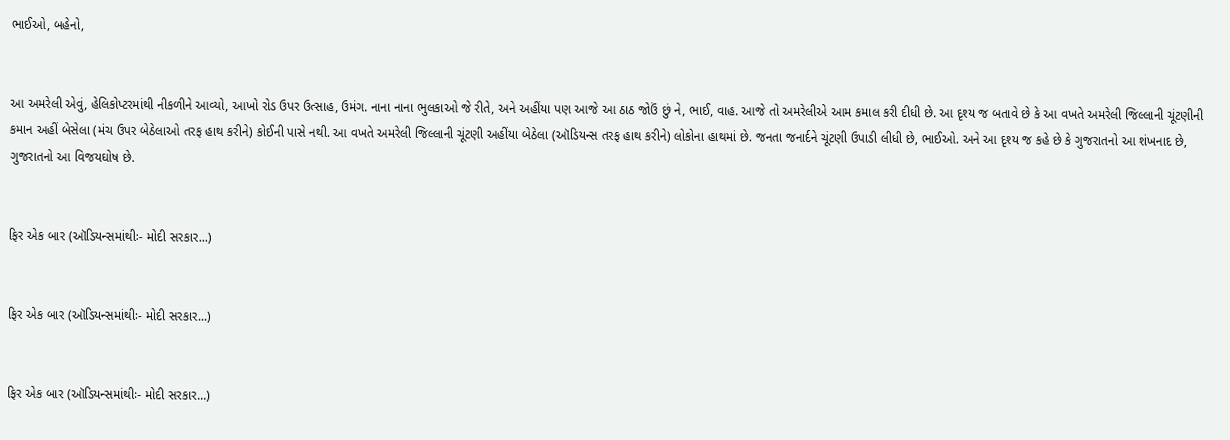ભાઈઓ, બહેનો,


આ અમરેલી એવું, હેલિકોપ્ટરમાંથી નીકળીને આવ્યો, આખો રોડ ઉપર ઉત્સાહ, ઉમંગ. નાના નાના ભુલકાઓ જે રીતે, અને અહીંયા પણ આજે આ ઠાઠ જોઉં છું ને, ભાઈ, વાહ. આજે તો અમરેલીએ આમ કમાલ કરી દીધી છે. આ દૃશ્ય જ બતાવે છે કે આ વખતે અમરેલી જિલ્લાની ચૂંટણીની કમાન અહીં બેસેલા (મંચ ઉપર બેઠેલાઓ તરફ હાથ કરીને) કોઈની પાસે નથી. આ વખતે અમરેલી જિલ્લાની ચૂંટણી અહીંયા બેઠેલા (ઑડિયન્સ તરફ હાથ કરીને) લોકોના હાથમાં છે. જનતા જનાર્દને ચૂંટણી ઉપાડી લીધી છે, ભાઈઓ. અને આ દૃશ્ય જ કહે છે કે ગુજરાતનો આ શંખનાદ છે, ગુજરાતનો આ વિજયઘોષ છે.


ફિર એક બાર (ઑડિયન્સમાંથીઃ- મોદી સરકાર...)


ફિર એક બાર (ઑડિયન્સમાંથીઃ- મોદી સરકાર...)


ફિર એક બાર (ઑડિયન્સમાંથીઃ- મોદી સરકાર...)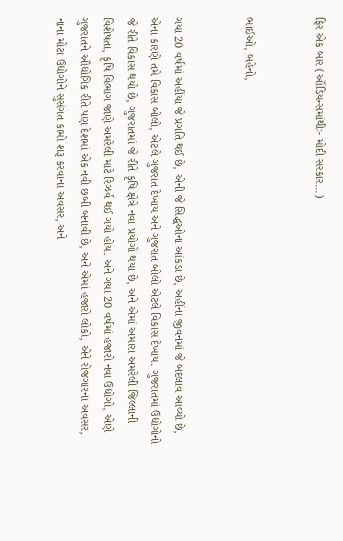ફિર એક બાર (ઑડિયન્સમાંથીઃ- મોદી સરકાર...)


ભાઈઓ, બહેનો,


ગયા 20 વર્ષમાં અહીંયા જે પ્રગતિ થઈ છે, એની જે સિદ્ધઓના આંકડા છે, અહીંના જીવનમાં જે બદલાવ આવ્યો છે, એના કારણે તમે વિકાસ બોલો, એટલે ગુજરાત દેખાય અને ગુજરાત બોલો એટલે વિકાસ દેખાય. ગુજરાતમાં ઉદ્યોગોનો જે રીતે વિકાસ થયો છે, ગુજરાતમાં જે રીતે કૃષિ ક્ષેત્રે નવા પ્રયોગો થયા છે, અને એમાં અમારા અમરેલી જિલ્લાની વિશેષતા, કૃષિ વિભાગ જાણે અમરેલી માટે રિઝર્વ થઈ ગયો હોય. અને ગયા 20 વર્ષમાં હજારો નવા ઉદ્યોગો, એણે ગુજરાતને ઔદ્યોગિક રીતે પણ દેશમાં એક નવી છબી બનાવી છે, અને એમાં હજારો લોકો, એને રોજગારના અવસર, નાના મોટા ઉદ્યોગોને સુસંગત કામો શરૂ કરવાના અવસર, અને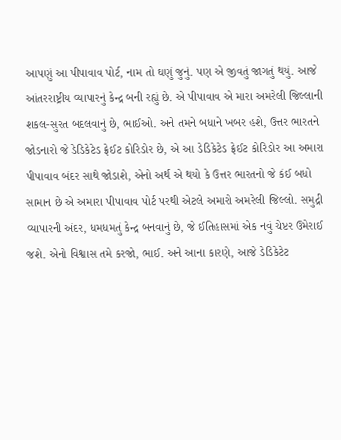આપણું આ પીપાવાવ પોર્ટ, નામ તો ઘણું જુનું. પણ એ જીવતું જાગતું થયું. આજે આંતરરાષ્ટ્રીય વ્યાપારનું કેન્દ્ર બની રહ્યું છે. એ પીપાવાવ એ મારા અમરેલી જિલ્લાની શકલ-સુરત બદલવાનું છે, ભાઈઓ. અને તમને બધાને ખબર હશે, ઉત્તર ભારતને જોડનારો જે ડેડિકેટેડ ફ્રેઈટ કોરિડોર છે, એ આ ડેડિકેટેડ ફ્રેઈટ કોરિડોર આ અમારા પીપાવાવ બંદર સાથે જોડાશે, એનો અર્થ એ થયો કે ઉત્તર ભારતનો જે કંઈ બધો સામાન છે એ અમારા પીપાવાવ પોર્ટ પરથી એટલે અમારો અમરેલી જિલ્લો. સમુદ્રી વ્યાપારની અંદર, ધમધમતું કેન્દ્ર બનવાનું છે, જે ઈતિહાસમાં એક નવું ચેપ્ટર ઉમેરાઈ જશે. એનો વિશ્વાસ તમે કરજો, ભાઈ. અને આના કારણે, આજે ડેડિકેટેટ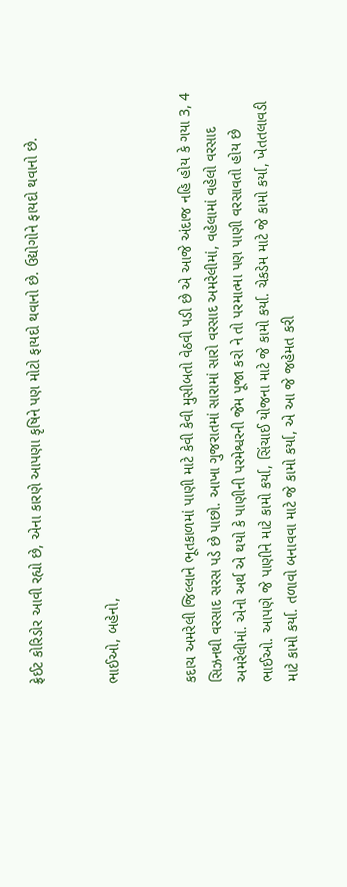ફ્રેઈટ કોરિડોર આવી રહ્યો છે, એના કારણે આપણા કૃષિને પણ મોટો ફાયદો થવાનો છે. ઉદ્યોગોને ફાયદો થવાનો છે.


ભાઈઓ, બહેનો,


કદાચ અમરેલી જિલ્લાને ભૂતકાળમાં પાણી માટે કેવી કેવી મુસીબતો વેઠવી પડી છે એ આજે અંદાજ નહિ હોય કે ગયા 3, 4 સિઝનથી વરસાદ સરસ પડે છે પાછો. આખા ગુજરાતમાં સારામાં સારો વરસાદ અમરેલીમાં, વહેલામાં વહેલો વરસાદ અમરેલીમાં. એનો અર્થ એ થયો કે પાણીની પરમેશ્વરની જેમ પૂજા કરો ને તો પરમાત્મા પણ પાણી વરસાવતો હોય છે ભાઈઓ. આપણે જે પાણીને માટે કામો કર્યા, સિંચાઈ યોજના માટે જે કામો કર્યા. ચેકડેમ માટે જે કામો કર્યા, ખેતતલાવડી માટે કામો કર્યા. તળાવો બનાવવા માટે જે કામો કર્યા, એ આ જે જહેમત કરી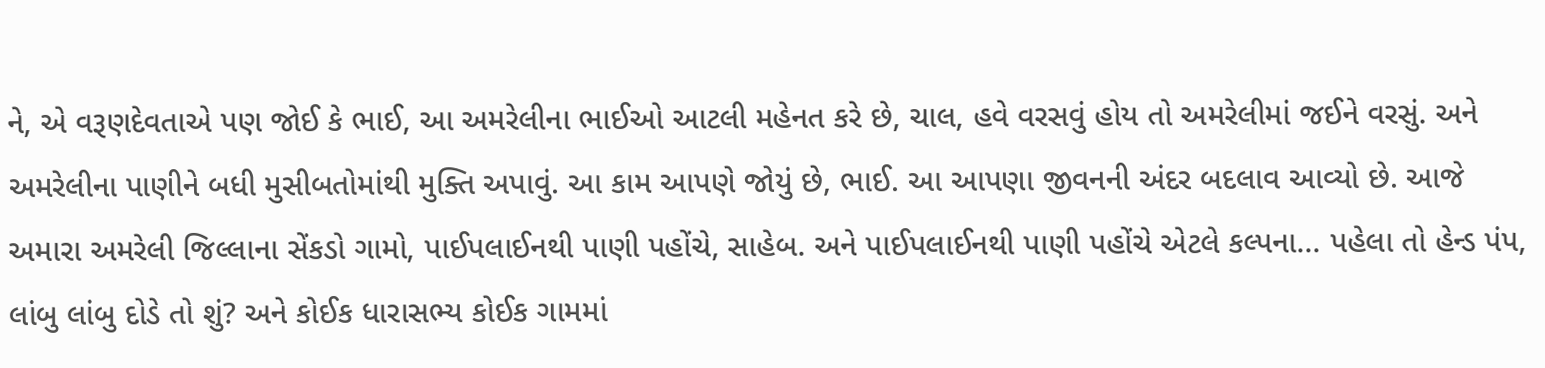ને, એ વરૂણદેવતાએ પણ જોઈ કે ભાઈ, આ અમરેલીના ભાઈઓ આટલી મહેનત કરે છે, ચાલ, હવે વરસવું હોય તો અમરેલીમાં જઈને વરસું. અને અમરેલીના પાણીને બધી મુસીબતોમાંથી મુક્તિ અપાવું. આ કામ આપણે જોયું છે, ભાઈ. આ આપણા જીવનની અંદર બદલાવ આવ્યો છે. આજે અમારા અમરેલી જિલ્લાના સેંકડો ગામો, પાઈપલાઈનથી પાણી પહોંચે, સાહેબ. અને પાઈપલાઈનથી પાણી પહોંચે એટલે કલ્પના... પહેલા તો હેન્ડ પંપ, લાંબુ લાંબુ દોડે તો શું? અને કોઈક ધારાસભ્ય કોઈક ગામમાં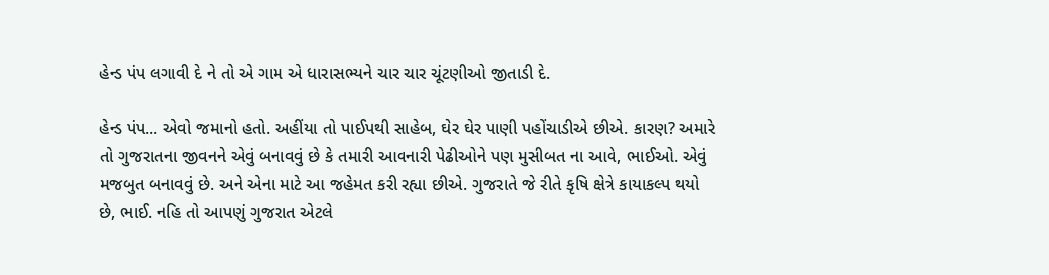હેન્ડ પંપ લગાવી દે ને તો એ ગામ એ ધારાસભ્યને ચાર ચાર ચૂંટણીઓ જીતાડી દે.

હેન્ડ પંપ... એવો જમાનો હતો. અહીંયા તો પાઈપથી સાહેબ, ઘેર ઘેર પાણી પહોંચાડીએ છીએ. કારણ? અમારે તો ગુજરાતના જીવનને એવું બનાવવું છે કે તમારી આવનારી પેઢીઓને પણ મુસીબત ના આવે, ભાઈઓ. એવું મજબુત બનાવવું છે. અને એના માટે આ જહેમત કરી રહ્યા છીએ. ગુજરાતે જે રીતે કૃષિ ક્ષેત્રે કાયાકલ્પ થયો છે, ભાઈ. નહિ તો આપણું ગુજરાત એટલે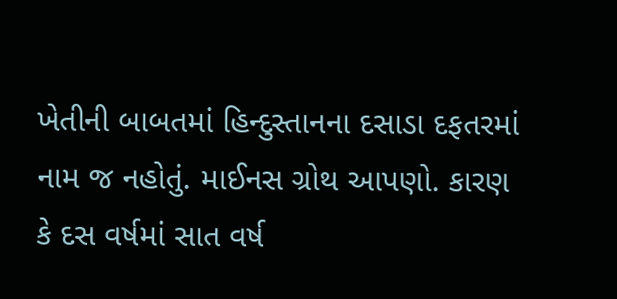ખેતીની બાબતમાં હિન્દુસ્તાનના દસાડા દફતરમાં નામ જ નહોતું. માઈનસ ગ્રોથ આપણો. કારણ કે દસ વર્ષમાં સાત વર્ષ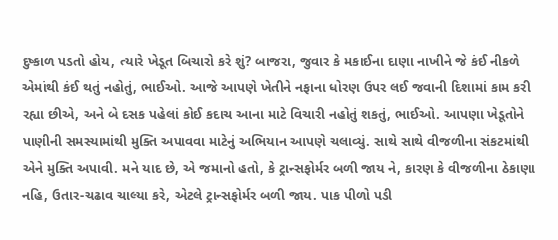દુષ્કાળ પડતો હોય, ત્યારે ખેડૂત બિચારો કરે શું? બાજરા, જુવાર કે મકાઈના દાણા નાખીને જે કંઈ નીકળે એમાંથી કંઈ થતું નહોતું, ભાઈઓ. આજે આપણે ખેતીને નફાના ધોરણ ઉપર લઈ જવાની દિશામાં કામ કરી રહ્યા છીએ, અને બે દસક પહેલાં કોઈ કદાચ આના માટે વિચારી નહોતું શકતું, ભાઈઓ. આપણા ખેડૂતોને પાણીની સમસ્યામાંથી મુક્તિ અપાવવા માટેનું અભિયાન આપણે ચલાવ્યું. સાથે સાથે વીજળીના સંકટમાંથી એને મુક્તિ અપાવી. મને યાદ છે, એ જમાનો હતો, કે ટ્રાન્સફોર્મર બળી જાય ને, કારણ કે વીજળીના ઠેકાણા નહિ, ઉતાર-ચઢાવ ચાલ્યા કરે, એટલે ટ્રાન્સફોર્મર બળી જાય. પાક પીળો પડી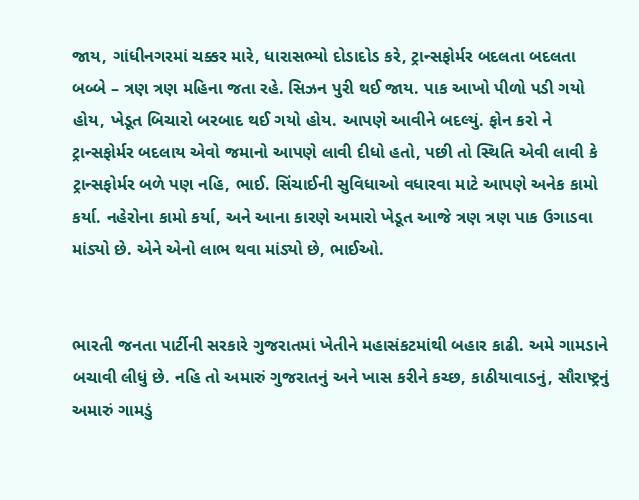જાય, ગાંધીનગરમાં ચક્કર મારે, ધારાસભ્યો દોડાદોડ કરે, ટ્રાન્સફોર્મર બદલતા બદલતા બબ્બે – ત્રણ ત્રણ મહિના જતા રહે. સિઝન પુરી થઈ જાય. પાક આખો પીળો પડી ગયો હોય, ખેડૂત બિચારો બરબાદ થઈ ગયો હોય. આપણે આવીને બદલ્યું. ફોન કરો ને ટ્રાન્સફોર્મર બદલાય એવો જમાનો આપણે લાવી દીધો હતો, પછી તો સ્થિતિ એવી લાવી કે ટ્રાન્સફોર્મર બળે પણ નહિ, ભાઈ. સિંચાઈની સુવિધાઓ વધારવા માટે આપણે અનેક કામો કર્યા. નહેરોના કામો કર્યા, અને આના કારણે અમારો ખેડૂત આજે ત્રણ ત્રણ પાક ઉગાડવા માંડ્યો છે. એને એનો લાભ થવા માંડ્યો છે, ભાઈઓ.


ભારતી જનતા પાર્ટીની સરકારે ગુજરાતમાં ખેતીને મહાસંકટમાંથી બહાર કાઢી. અમે ગામડાને બચાવી લીધું છે. નહિ તો અમારું ગુજરાતનું અને ખાસ કરીને કચ્છ, કાઠીયાવાડનું, સૌરાષ્ટ્રનું અમારું ગામડું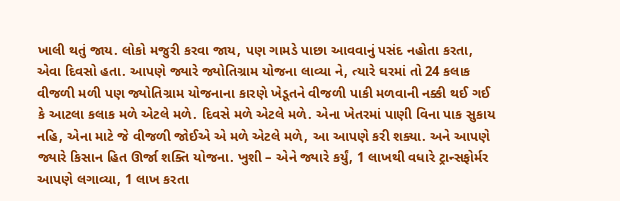ખાલી થતું જાય. લોકો મજુરી કરવા જાય, પણ ગામડે પાછા આવવાનું પસંદ નહોતા કરતા, એવા દિવસો હતા. આપણે જ્યારે જ્યોતિગ્રામ યોજના લાવ્યા ને, ત્યારે ઘરમાં તો 24 કલાક વીજળી મળી પણ જ્યોતિગ્રામ યોજનાના કારણે ખેડૂતને વીજળી પાકી મળવાની નક્કી થઈ ગઈ કે આટલા કલાક મળે એટલે મળે. દિવસે મળે એટલે મળે. એના ખેતરમાં પાણી વિના પાક સુકાય નહિ, એના માટે જે વીજળી જોઈએ એ મળે એટલે મળે, આ આપણે કરી શક્યા. અને આપણે જ્યારે કિસાન હિત ઊર્જા શક્તિ યોજના. ખુશી – એને જ્યારે કર્યું, 1 લાખથી વધારે ટ્રાન્સફોર્મર આપણે લગાવ્યા, 1 લાખ કરતા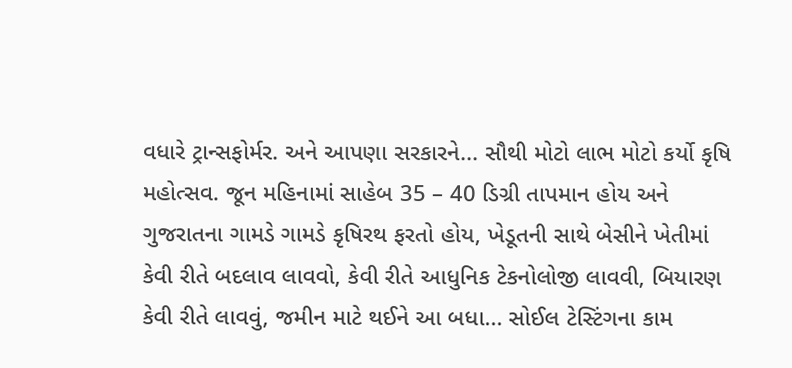વધારે ટ્રાન્સફોર્મર. અને આપણા સરકારને... સૌથી મોટો લાભ મોટો કર્યો કૃષિ મહોત્સવ. જૂન મહિનામાં સાહેબ 35 – 40 ડિગ્રી તાપમાન હોય અને ગુજરાતના ગામડે ગામડે કૃષિરથ ફરતો હોય, ખેડૂતની સાથે બેસીને ખેતીમાં કેવી રીતે બદલાવ લાવવો, કેવી રીતે આધુનિક ટેકનોલોજી લાવવી, બિયારણ કેવી રીતે લાવવું, જમીન માટે થઈને આ બધા... સોઈલ ટેસ્ટિંગના કામ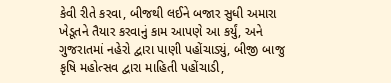કેવી રીતે કરવા, બીજથી લઈને બજાર સુધી અમારા ખેડૂતને તૈયાર કરવાનું કામ આપણે આ કર્યું, અને ગુજરાતમાં નહેરો દ્વારા પાણી પહોંચાડ્યું, બીજી બાજુ કૃષિ મહોત્સવ દ્વારા માહિતી પહોંચાડી,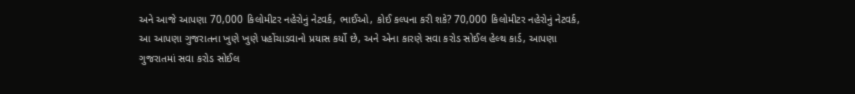અને આજે આપણા 70,000 કિલોમીટર નહેરોનું નેટવર્ક, ભાઈઓ, કોઈ કલ્પના કરી શકે? 70,000 કિલોમીટર નહેરોનું નેટવર્ક, આ આપણા ગુજરાતના ખુણે ખુણે પહોંચાડવાનો પ્રયાસ કર્યો છે, અને એના કારણે સવા કરોડ સોઈલ હેલ્થ કાર્ડ, આપણા ગુજરાતમાં સવા કરોડ સોઈલ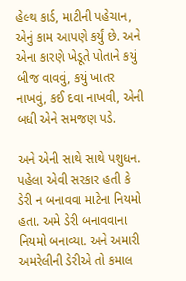હેલ્થ કાર્ડ, માટીની પહેચાન, એનું કામ આપણે કર્યું છે. અને એના કારણે ખેડૂતે પોતાને કયું બીજ વાવવું, કયું ખાતર નાખવું, કઈ દવા નાખવી, એની બધી એને સમજણ પડે.

અને એની સાથે સાથે પશુધન. પહેલા એવી સરકાર હતી કે ડેરી ન બનાવવા માટેના નિયમો હતા. અમે ડેરી બનાવવાના નિયમો બનાવ્યા. અને અમારી અમરેલીની ડેરીએ તો કમાલ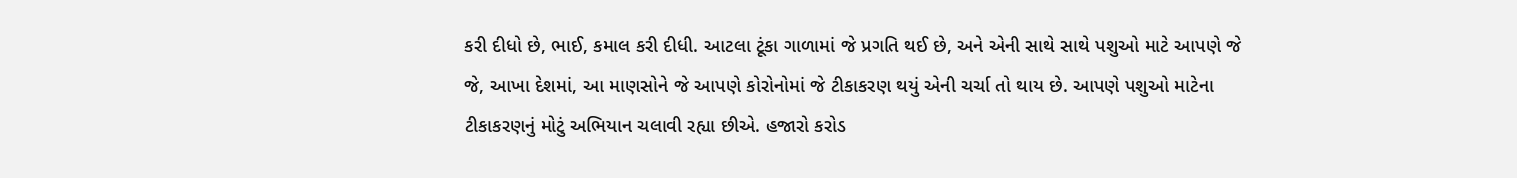કરી દીધો છે, ભાઈ, કમાલ કરી દીધી. આટલા ટૂંકા ગાળામાં જે પ્રગતિ થઈ છે, અને એની સાથે સાથે પશુઓ માટે આપણે જે જે, આખા દેશમાં, આ માણસોને જે આપણે કોરોનોમાં જે ટીકાકરણ થયું એની ચર્ચા તો થાય છે. આપણે પશુઓ માટેના ટીકાકરણનું મોટું અભિયાન ચલાવી રહ્યા છીએ. હજારો કરોડ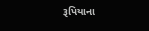રૂપિયાના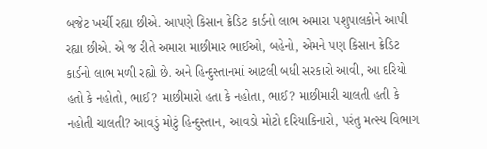બજેટ ખર્ચી રહ્યા છીએ. આપણે કિસાન ક્રેડિટ કાર્ડનો લાભ અમારા પશુપાલકોને આપી રહ્યા છીએ. એ જ રીતે અમારા માછીમાર ભાઈઓ, બહેનો, એમને પણ કિસાન ક્રેડિટ કાર્ડનો લાભ મળી રહ્યો છે. અને હિન્દુસ્તાનમાં આટલી બધી સરકારો આવી, આ દરિયો હતો કે નહોતો, ભાઈ? માછીમારો હતા કે નહોતા, ભાઈ? માછીમારી ચાલતી હતી કે નહોતી ચાલતી? આવડું મોટું હિન્દુસ્તાન, આવડો મોટો દરિયાકિનારો, પરંતુ મત્સ્ય વિભાગ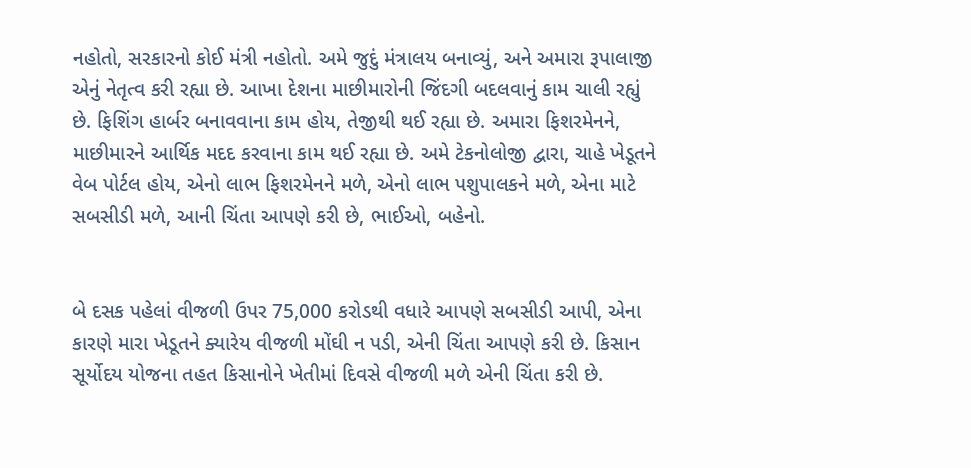નહોતો, સરકારનો કોઈ મંત્રી નહોતો. અમે જુદું મંત્રાલય બનાવ્યું, અને અમારા રૂપાલાજી એનું નેતૃત્વ કરી રહ્યા છે. આખા દેશના માછીમારોની જિંદગી બદલવાનું કામ ચાલી રહ્યું છે. ફિશિંગ હાર્બર બનાવવાના કામ હોય, તેજીથી થઈ રહ્યા છે. અમારા ફિશરમેનને, માછીમારને આર્થિક મદદ કરવાના કામ થઈ રહ્યા છે. અમે ટેકનોલોજી દ્વારા, ચાહે ખેડૂતને વેબ પોર્ટલ હોય, એનો લાભ ફિશરમેનને મળે, એનો લાભ પશુપાલકને મળે, એના માટે સબસીડી મળે, આની ચિંતા આપણે કરી છે, ભાઈઓ, બહેનો.


બે દસક પહેલાં વીજળી ઉપર 75,000 કરોડથી વધારે આપણે સબસીડી આપી, એના કારણે મારા ખેડૂતને ક્યારેય વીજળી મોંઘી ન પડી, એની ચિંતા આપણે કરી છે. કિસાન સૂર્યોદય યોજના તહત કિસાનોને ખેતીમાં દિવસે વીજળી મળે એની ચિંતા કરી છે.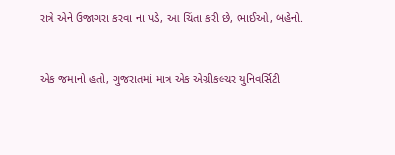રાત્રે એને ઉજાગરા કરવા ના પડે, આ ચિંતા કરી છે, ભાઈઓ, બહેનો.


એક જમાનો હતો, ગુજરાતમાં માત્ર એક એગ્રીકલ્ચર યુનિવર્સિટી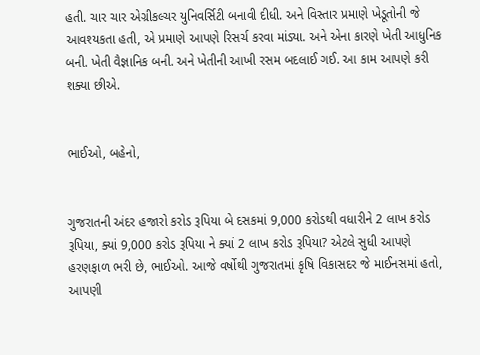હતી. ચાર ચાર એગ્રીકલ્ચર યુનિવર્સિટી બનાવી દીધી. અને વિસ્તાર પ્રમાણે ખેડૂતોની જે આવશ્યકતા હતી, એ પ્રમાણે આપણે રિસર્ચ કરવા માંડ્યા. અને એના કારણે ખેતી આધુનિક બની. ખેતી વૈજ્ઞાનિક બની. અને ખેતીની આખી રસમ બદલાઈ ગઈ. આ કામ આપણે કરી શક્યા છીએ.


ભાઈઓ, બહેનો,


ગુજરાતની અંદર હજારો કરોડ રૂપિયા બે દસકમાં 9,000 કરોડથી વધારીને 2 લાખ કરોડ રૂપિયા, ક્યાં 9,000 કરોડ રૂપિયા ને ક્યાં 2 લાખ કરોડ રૂપિયા? એટલે સુધી આપણે હરણફાળ ભરી છે, ભાઈઓ. આજે વર્ષોથી ગુજરાતમાં કૃષિ વિકાસદર જે માઈનસમાં હતો, આપણી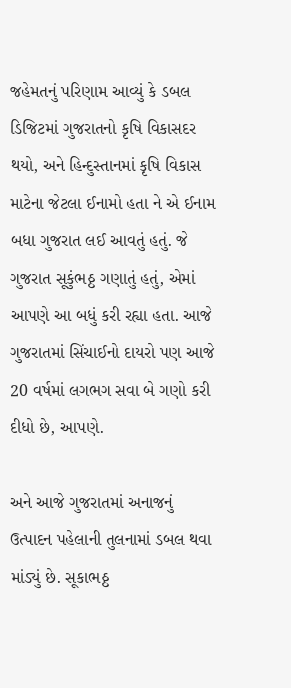જહેમતનું પરિણામ આવ્યું કે ડબલ ડિજિટમાં ગુજરાતનો કૃષિ વિકાસદર થયો, અને હિન્દુસ્તાનમાં કૃષિ વિકાસ માટેના જેટલા ઈનામો હતા ને એ ઈનામ બધા ગુજરાત લઈ આવતું હતું. જે ગુજરાત સૂકુંભઠ્ઠ ગણાતું હતું, એમાં આપણે આ બધું કરી રહ્યા હતા. આજે ગુજરાતમાં સિંચાઈનો દાયરો પણ આજે 20 વર્ષમાં લગભગ સવા બે ગણો કરી દીધો છે, આપણે.

અને આજે ગુજરાતમાં અનાજનું ઉત્પાદન પહેલાની તુલનામાં ડબલ થવા માંડ્યું છે. સૂકાભઠ્ઠ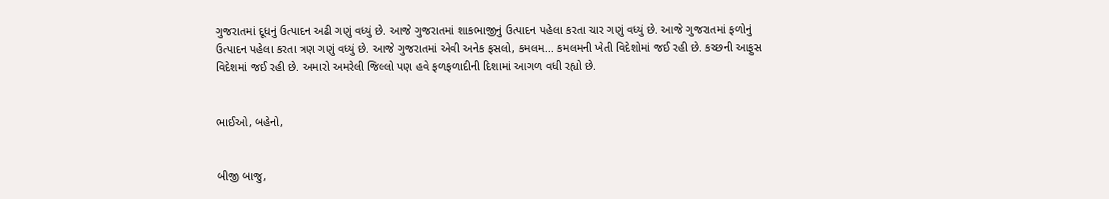ગુજરાતમાં દૂધનું ઉત્પાદન અઢી ગણું વધ્યું છે. આજે ગુજરાતમાં શાકભાજીનું ઉત્પાદન પહેલા કરતા ચાર ગણું વધ્યું છે. આજે ગુજરાતમાં ફળોનું ઉત્પાદન પહેલા કરતા ત્રણ ગણું વધ્યું છે. આજે ગુજરાતમાં એવી અનેક ફસલો, કમલમ... કમલમની ખેતી વિદેશોમાં જઈ રહી છે. કચ્છની આફુસ વિદેશમાં જઈ રહી છે. અમારો અમરેલી જિલ્લો પણ હવે ફળફળાદીની દિશામાં આગળ વધી રહ્યો છે.


ભાઈઓ, બહેનો,


બીજી બાજુ,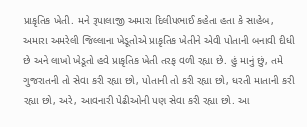પ્રાકૃતિક ખેતી. મને રૂપાલાજી અમારા દિલીપભાઈ કહેતા હતા કે સાહેબ, અમારા અમરેલી જિલ્લાના ખેડૂતોએ પ્રાકૃતિક ખેતીને એવી પોતાની બનાવી દીધી છે અને લાખો ખેડૂતો હવે પ્રાકૃતિક ખેતી તરફ વળી રહ્યા છે. હું માનું છું, તમે ગુજરાતની તો સેવા કરી રહ્યા છો, પોતાની તો કરી રહ્યા છો, ધરતી માતાની કરી રહ્યા છો, અરે, આવનારી પેઢીઓની પણ સેવા કરી રહ્યા છો. આ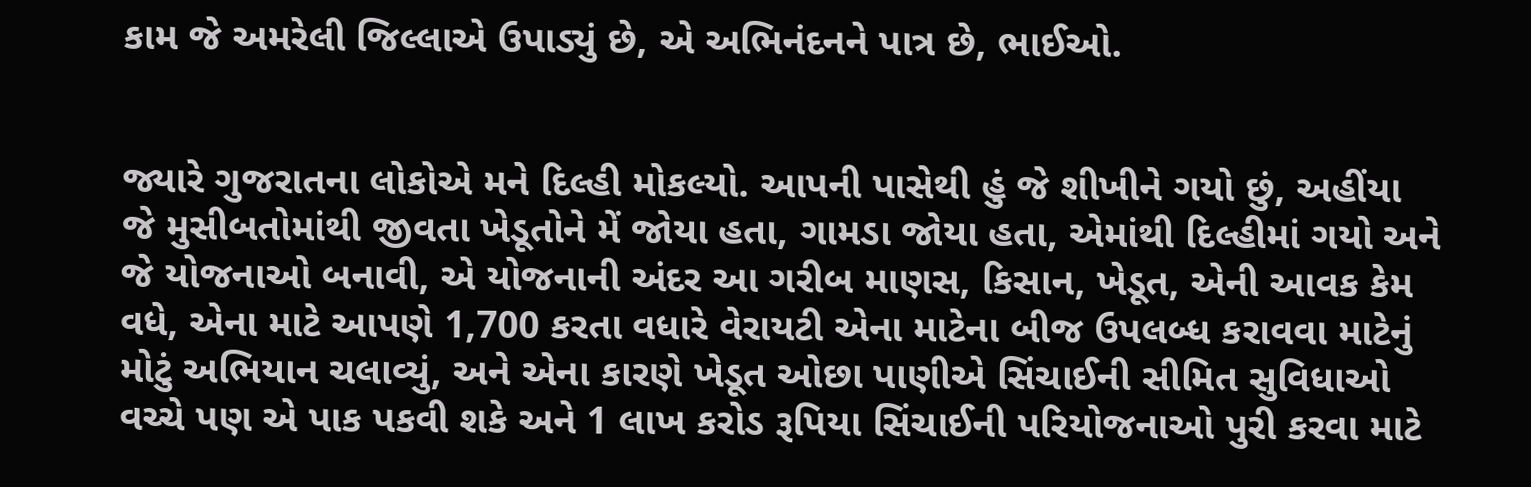કામ જે અમરેલી જિલ્લાએ ઉપાડ્યું છે, એ અભિનંદનને પાત્ર છે, ભાઈઓ.


જ્યારે ગુજરાતના લોકોએ મને દિલ્હી મોકલ્યો. આપની પાસેથી હું જે શીખીને ગયો છું, અહીંયા જે મુસીબતોમાંથી જીવતા ખેડૂતોને મેં જોયા હતા, ગામડા જોયા હતા, એમાંથી દિલ્હીમાં ગયો અને જે યોજનાઓ બનાવી, એ યોજનાની અંદર આ ગરીબ માણસ, કિસાન, ખેડૂત, એની આવક કેમ વધે, એના માટે આપણે 1,700 કરતા વધારે વેરાયટી એના માટેના બીજ ઉપલબ્ધ કરાવવા માટેનું મોટું અભિયાન ચલાવ્યું, અને એના કારણે ખેડૂત ઓછા પાણીએ સિંચાઈની સીમિત સુવિધાઓ વચ્ચે પણ એ પાક પકવી શકે અને 1 લાખ કરોડ રૂપિયા સિંચાઈની પરિયોજનાઓ પુરી કરવા માટે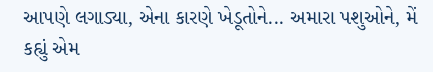આપણે લગાડ્યા, એના કારણે ખેડૂતોને... અમારા પશુઓને, મેં કહ્યું એમ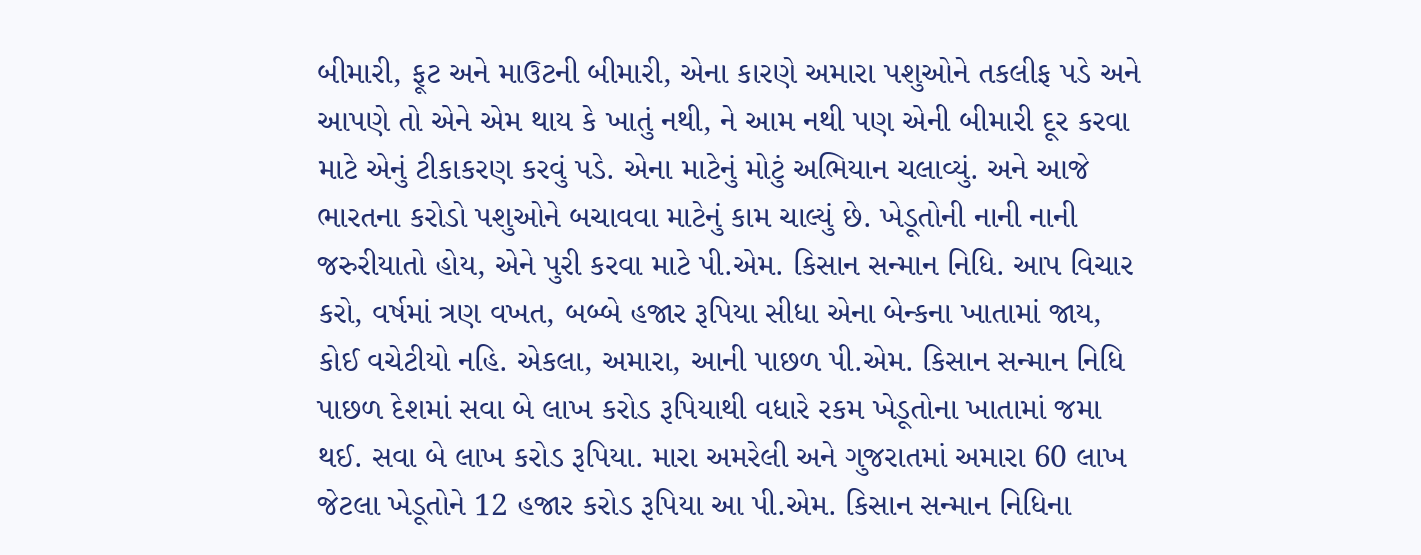બીમારી, ફૂટ અને માઉટની બીમારી, એના કારણે અમારા પશુઓને તકલીફ પડે અને આપણે તો એને એમ થાય કે ખાતું નથી, ને આમ નથી પણ એની બીમારી દૂર કરવા માટે એનું ટીકાકરણ કરવું પડે. એના માટેનું મોટું અભિયાન ચલાવ્યું. અને આજે ભારતના કરોડો પશુઓને બચાવવા માટેનું કામ ચાલ્યું છે. ખેડૂતોની નાની નાની જરુરીયાતો હોય, એને પુરી કરવા માટે પી.એમ. કિસાન સન્માન નિધિ. આપ વિચાર કરો, વર્ષમાં ત્રણ વખત, બબ્બે હજાર રૂપિયા સીધા એના બેન્કના ખાતામાં જાય, કોઈ વચેટીયો નહિ. એકલા, અમારા, આની પાછળ પી.એમ. કિસાન સન્માન નિધિ પાછળ દેશમાં સવા બે લાખ કરોડ રૂપિયાથી વધારે રકમ ખેડૂતોના ખાતામાં જમા થઈ. સવા બે લાખ કરોડ રૂપિયા. મારા અમરેલી અને ગુજરાતમાં અમારા 60 લાખ જેટલા ખેડૂતોને 12 હજાર કરોડ રૂપિયા આ પી.એમ. કિસાન સન્માન નિધિના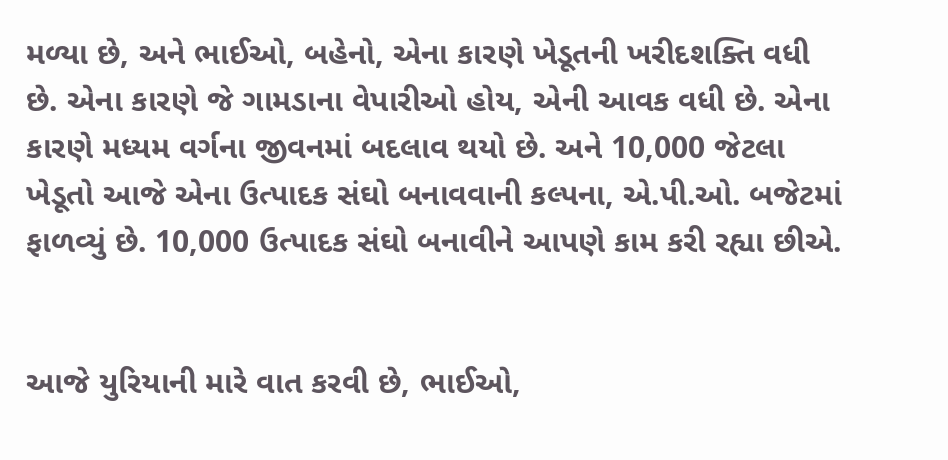મળ્યા છે, અને ભાઈઓ, બહેનો, એના કારણે ખેડૂતની ખરીદશક્તિ વધી છે. એના કારણે જે ગામડાના વેપારીઓ હોય, એની આવક વધી છે. એના કારણે મધ્યમ વર્ગના જીવનમાં બદલાવ થયો છે. અને 10,000 જેટલા ખેડૂતો આજે એના ઉત્પાદક સંઘો બનાવવાની કલ્પના, એ.પી.ઓ. બજેટમાં ફાળવ્યું છે. 10,000 ઉત્પાદક સંઘો બનાવીને આપણે કામ કરી રહ્યા છીએ.


આજે યુરિયાની મારે વાત કરવી છે, ભાઈઓ,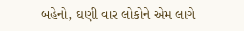બહેનો, ઘણી વાર લોકોને એમ લાગે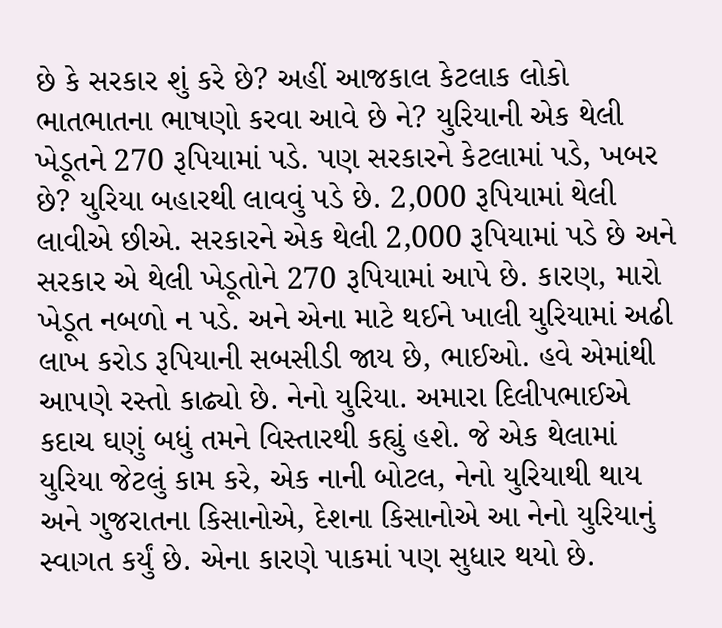છે કે સરકાર શું કરે છે? અહીં આજકાલ કેટલાક લોકો ભાતભાતના ભાષણો કરવા આવે છે ને? યુરિયાની એક થેલી ખેડૂતને 270 રૂપિયામાં પડે. પણ સરકારને કેટલામાં પડે, ખબર છે? યુરિયા બહારથી લાવવું પડે છે. 2,000 રૂપિયામાં થેલી લાવીએ છીએ. સરકારને એક થેલી 2,000 રૂપિયામાં પડે છે અને સરકાર એ થેલી ખેડૂતોને 270 રૂપિયામાં આપે છે. કારણ, મારો ખેડૂત નબળો ન પડે. અને એના માટે થઈને ખાલી યુરિયામાં અઢી લાખ કરોડ રૂપિયાની સબસીડી જાય છે, ભાઈઓ. હવે એમાંથી આપણે રસ્તો કાઢ્યો છે. નેનો યુરિયા. અમારા દિલીપભાઈએ કદાચ ઘણું બધું તમને વિસ્તારથી કહ્યું હશે. જે એક થેલામાં યુરિયા જેટલું કામ કરે, એક નાની બોટલ, નેનો યુરિયાથી થાય અને ગુજરાતના કિસાનોએ, દેશના કિસાનોએ આ નેનો યુરિયાનું સ્વાગત કર્યું છે. એના કારણે પાકમાં પણ સુધાર થયો છે.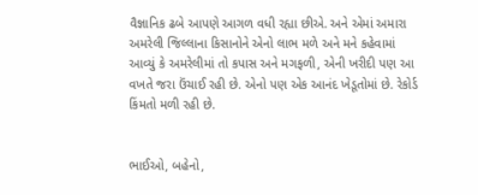વૈજ્ઞાનિક ઢબે આપણે આગળ વધી રહ્યા છીએ. અને એમાં અમારા અમરેલી જિલ્લાના કિસાનોને એનો લાભ મળે અને મને કહેવામાં આવ્યું કે અમરેલીમાં તો કપાસ અને મગફળી, એની ખરીદી પણ આ વખતે જરા ઉંચાઈ રહી છે. એનો પણ એક આનંદ ખેડૂતોમાં છે. રેકોર્ડ કિંમતો મળી રહી છે.


ભાઈઓ, બહેનો,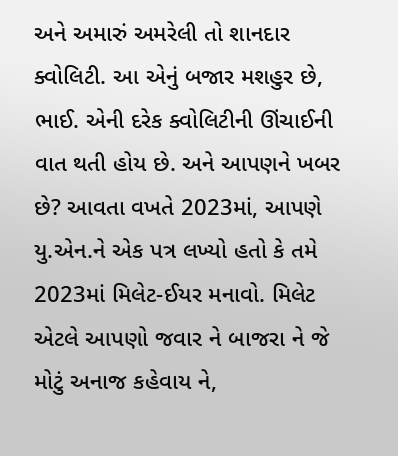અને અમારું અમરેલી તો શાનદાર ક્વોલિટી. આ એનું બજાર મશહુર છે, ભાઈ. એની દરેક ક્વોલિટીની ઊંચાઈની વાત થતી હોય છે. અને આપણને ખબર છે? આવતા વખતે 2023માં, આપણે યુ.એન.ને એક પત્ર લખ્યો હતો કે તમે 2023માં મિલેટ-ઈયર મનાવો. મિલેટ એટલે આપણો જવાર ને બાજરા ને જે મોટું અનાજ કહેવાય ને,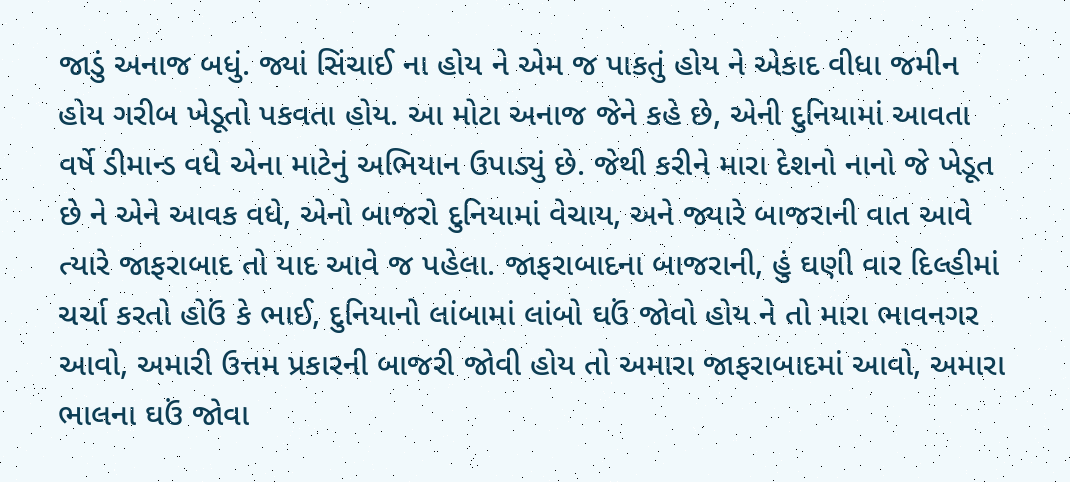જાડું અનાજ બધું. જ્યાં સિંચાઈ ના હોય ને એમ જ પાકતું હોય ને એકાદ વીધા જમીન હોય ગરીબ ખેડૂતો પકવતા હોય. આ મોટા અનાજ જેને કહે છે, એની દુનિયામાં આવતા વર્ષે ડીમાન્ડ વધે એના માટેનું અભિયાન ઉપાડ્યું છે. જેથી કરીને મારા દેશનો નાનો જે ખેડૂત છે ને એને આવક વધે, એનો બાજરો દુનિયામાં વેચાય, અને જ્યારે બાજરાની વાત આવે ત્યારે જાફરાબાદ તો યાદ આવે જ પહેલા. જાફરાબાદના બાજરાની, હું ઘણી વાર દિલ્હીમાં ચર્ચા કરતો હોઉં કે ભાઈ, દુનિયાનો લાંબામાં લાંબો ઘઉં જોવો હોય ને તો મારા ભાવનગર આવો, અમારી ઉત્તમ પ્રકારની બાજરી જોવી હોય તો અમારા જાફરાબાદમાં આવો, અમારા ભાલના ઘઉં જોવા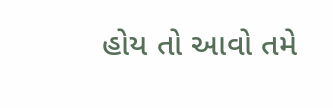હોય તો આવો તમે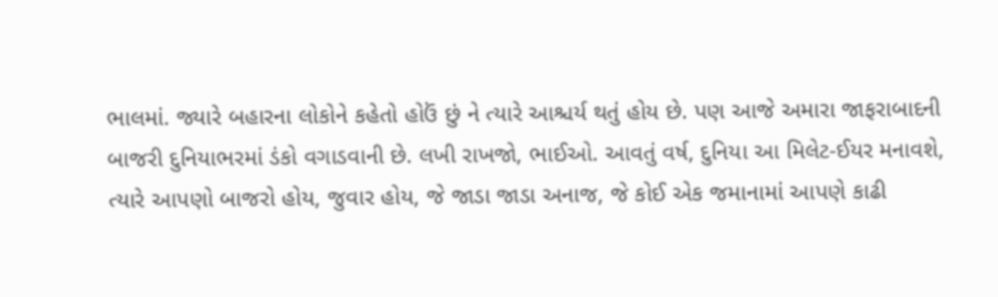ભાલમાં. જ્યારે બહારના લોકોને કહેતો હોઉં છું ને ત્યારે આશ્ચર્ય થતું હોય છે. પણ આજે અમારા જાફરાબાદની બાજરી દુનિયાભરમાં ડંકો વગાડવાની છે. લખી રાખજો, ભાઈઓ. આવતું વર્ષ, દુનિયા આ મિલેટ-ઈયર મનાવશે, ત્યારે આપણો બાજરો હોય, જુવાર હોય, જે જાડા જાડા અનાજ, જે કોઈ એક જમાનામાં આપણે કાઢી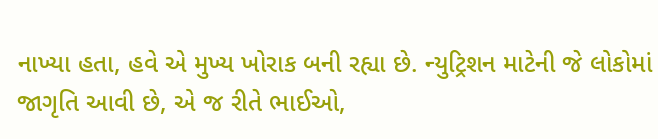નાખ્યા હતા, હવે એ મુખ્ય ખોરાક બની રહ્યા છે. ન્યુટ્રિશન માટેની જે લોકોમાં જાગૃતિ આવી છે, એ જ રીતે ભાઈઓ,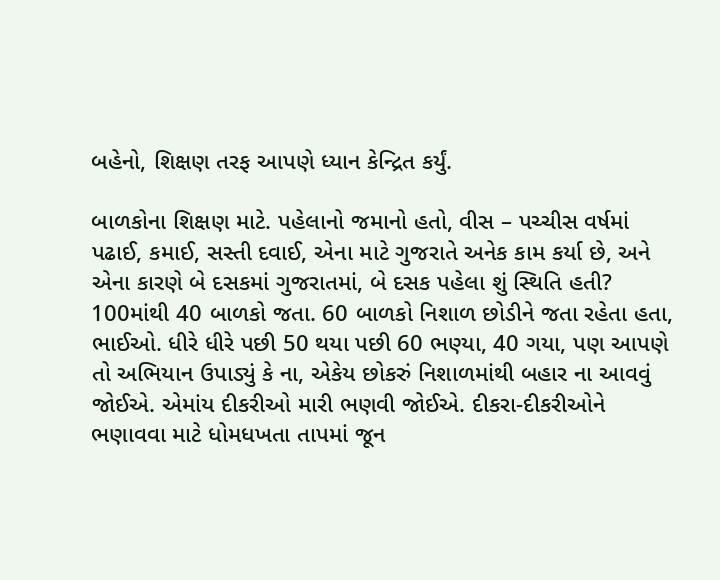બહેનો, શિક્ષણ તરફ આપણે ધ્યાન કેન્દ્રિત કર્યું.

બાળકોના શિક્ષણ માટે. પહેલાનો જમાનો હતો, વીસ – પચ્ચીસ વર્ષમાં પઢાઈ, કમાઈ, સસ્તી દવાઈ, એના માટે ગુજરાતે અનેક કામ કર્યા છે, અને એના કારણે બે દસકમાં ગુજરાતમાં, બે દસક પહેલા શું સ્થિતિ હતી? 100માંથી 40 બાળકો જતા. 60 બાળકો નિશાળ છોડીને જતા રહેતા હતા, ભાઈઓ. ધીરે ધીરે પછી 50 થયા પછી 60 ભણ્યા, 40 ગયા, પણ આપણે તો અભિયાન ઉપાડ્યું કે ના, એકેય છોકરું નિશાળમાંથી બહાર ના આવવું જોઈએ. એમાંય દીકરીઓ મારી ભણવી જોઈએ. દીકરા-દીકરીઓને ભણાવવા માટે ધોમધખતા તાપમાં જૂન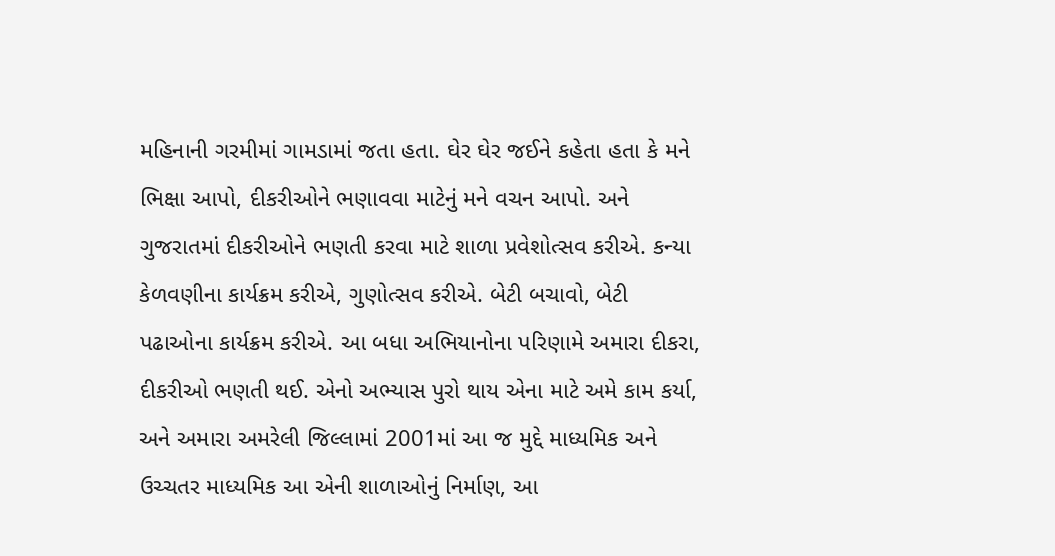મહિનાની ગરમીમાં ગામડામાં જતા હતા. ઘેર ઘેર જઈને કહેતા હતા કે મને ભિક્ષા આપો, દીકરીઓને ભણાવવા માટેનું મને વચન આપો. અને ગુજરાતમાં દીકરીઓને ભણતી કરવા માટે શાળા પ્રવેશોત્સવ કરીએ. કન્યા કેળવણીના કાર્યક્રમ કરીએ, ગુણોત્સવ કરીએ. બેટી બચાવો, બેટી પઢાઓના કાર્યક્રમ કરીએ. આ બધા અભિયાનોના પરિણામે અમારા દીકરા, દીકરીઓ ભણતી થઈ. એનો અભ્યાસ પુરો થાય એના માટે અમે કામ કર્યા, અને અમારા અમરેલી જિલ્લામાં 2001માં આ જ મુદ્દે માધ્યમિક અને ઉચ્ચતર માધ્યમિક આ એની શાળાઓનું નિર્માણ, આ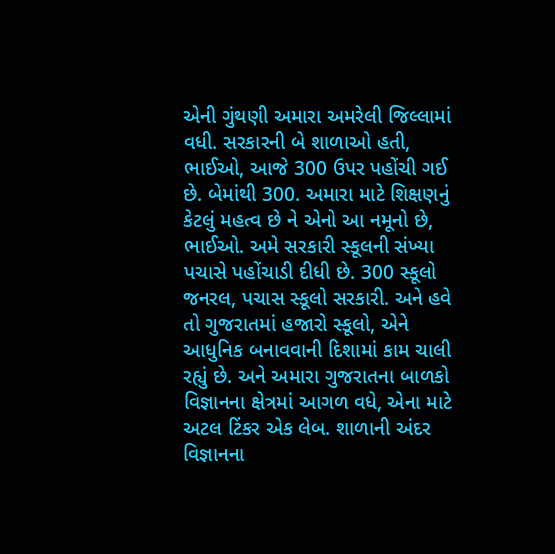એની ગુંથણી અમારા અમરેલી જિલ્લામાં વધી. સરકારની બે શાળાઓ હતી, ભાઈઓ, આજે 300 ઉપર પહોંચી ગઈ છે. બેમાંથી 300. અમારા માટે શિક્ષણનું કેટલું મહત્વ છે ને એનો આ નમૂનો છે, ભાઈઓ. અમે સરકારી સ્કૂલની સંખ્યા પચાસે પહોંચાડી દીધી છે. 300 સ્કૂલો જનરલ, પચાસ સ્કૂલો સરકારી. અને હવે તો ગુજરાતમાં હજારો સ્કૂલો, એને આધુનિક બનાવવાની દિશામાં કામ ચાલી રહ્યું છે. અને અમારા ગુજરાતના બાળકો વિજ્ઞાનના ક્ષેત્રમાં આગળ વધે, એના માટે અટલ ટિંકર એક લેબ. શાળાની અંદર વિજ્ઞાનના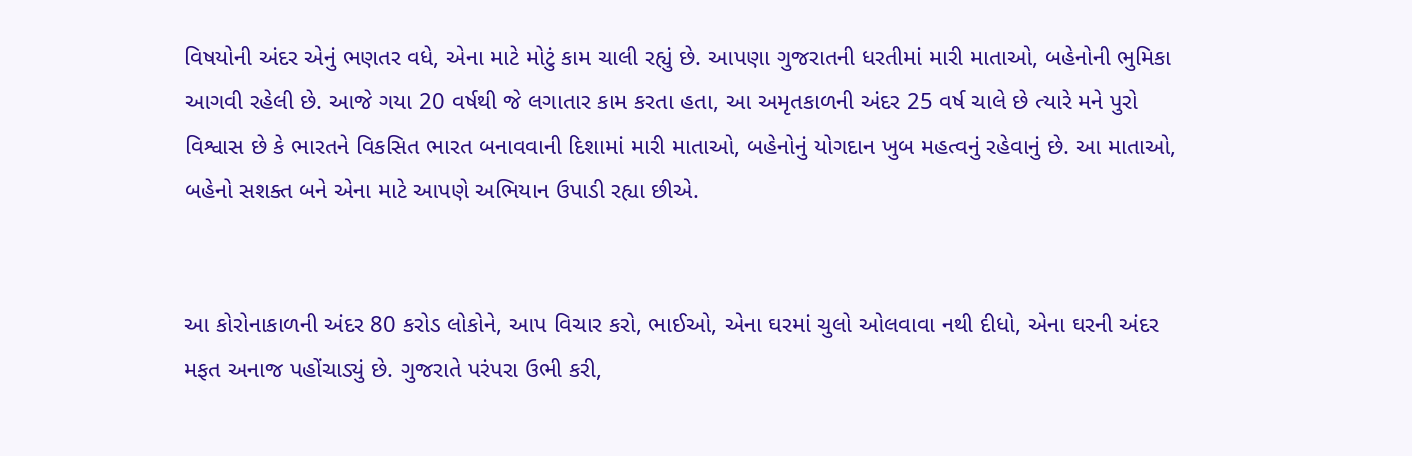વિષયોની અંદર એનું ભણતર વધે, એના માટે મોટું કામ ચાલી રહ્યું છે. આપણા ગુજરાતની ધરતીમાં મારી માતાઓ, બહેનોની ભુમિકા આગવી રહેલી છે. આજે ગયા 20 વર્ષથી જે લગાતાર કામ કરતા હતા, આ અમૃતકાળની અંદર 25 વર્ષ ચાલે છે ત્યારે મને પુરો વિશ્વાસ છે કે ભારતને વિકસિત ભારત બનાવવાની દિશામાં મારી માતાઓ, બહેનોનું યોગદાન ખુબ મહત્વનું રહેવાનું છે. આ માતાઓ, બહેનો સશક્ત બને એના માટે આપણે અભિયાન ઉપાડી રહ્યા છીએ.


આ કોરોનાકાળની અંદર 80 કરોડ લોકોને, આપ વિચાર કરો, ભાઈઓ, એના ઘરમાં ચુલો ઓલવાવા નથી દીધો, એના ઘરની અંદર મફત અનાજ પહોંચાડ્યું છે. ગુજરાતે પરંપરા ઉભી કરી,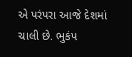એ પરંપરા આજે દેશમાં ચાલી છે. ભુકંપ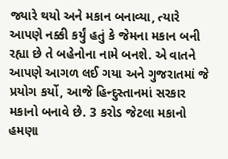જ્યારે થયો અને મકાન બનાવ્યા, ત્યારે આપણે નક્કી કર્યું હતું કે જેમના મકાન બની રહ્યા છે તે બહેનોના નામે બનશે. એ વાતને આપણે આગળ લઈ ગયા અને ગુજરાતમાં જે પ્રયોગ કર્યો, આજે હિન્દુસ્તાનમાં સરકાર મકાનો બનાવે છે. 3 કરોડ જેટલા મકાનો હમણા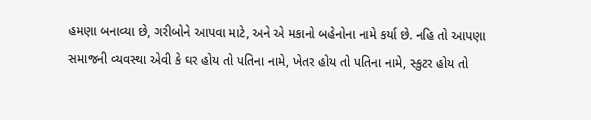હમણા બનાવ્યા છે, ગરીબોને આપવા માટે, અને એ મકાનો બહેનોના નામે કર્યા છે. નહિ તો આપણા સમાજની વ્યવસ્થા એવી કે ઘર હોય તો પતિના નામે, ખેતર હોય તો પતિના નામે, સ્કુટર હોય તો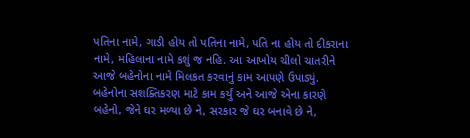પતિના નામે, ગાડી હોય તો પતિના નામે, પતિ ના હોય તો દીકરાના નામે, મહિલાના નામે કશું જ નહિ. આ આખોય ચીલો ચાતરીને આજે બહેનોના નામે મિલકત કરવાનું કામ આપણે ઉપાડ્યું. બહેનોના સશક્તિકરણ માટે કામ કર્યું અને આજે એના કારણે બહેનો, જેને ઘર મળ્યા છે ને, સરકાર જે ઘર બનાવે છે ને,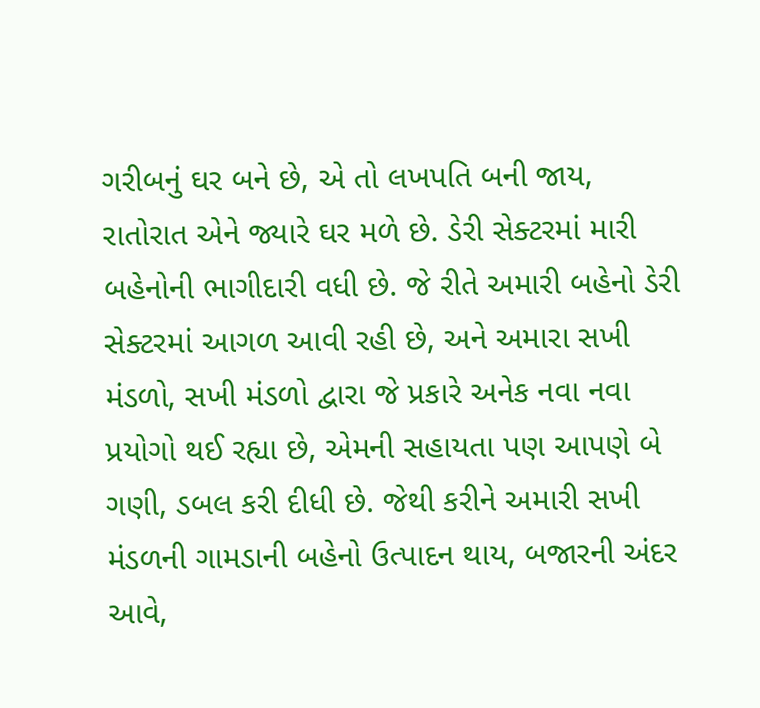ગરીબનું ઘર બને છે, એ તો લખપતિ બની જાય, રાતોરાત એને જ્યારે ઘર મળે છે. ડેરી સેક્ટરમાં મારી બહેનોની ભાગીદારી વધી છે. જે રીતે અમારી બહેનો ડેરી સેક્ટરમાં આગળ આવી રહી છે, અને અમારા સખી મંડળો, સખી મંડળો દ્વારા જે પ્રકારે અનેક નવા નવા પ્રયોગો થઈ રહ્યા છે, એમની સહાયતા પણ આપણે બે ગણી, ડબલ કરી દીધી છે. જેથી કરીને અમારી સખી મંડળની ગામડાની બહેનો ઉત્પાદન થાય, બજારની અંદર આવે,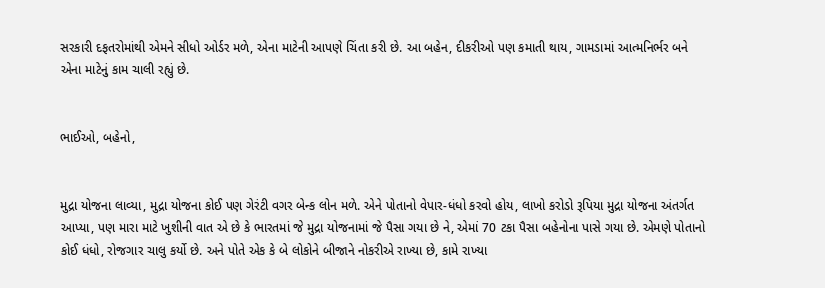સરકારી દફતરોમાંથી એમને સીધો ઓર્ડર મળે, એના માટેની આપણે ચિંતા કરી છે. આ બહેન, દીકરીઓ પણ કમાતી થાય, ગામડામાં આત્મનિર્ભર બને એના માટેનું કામ ચાલી રહ્યું છે.


ભાઈઓ, બહેનો,


મુદ્રા યોજના લાવ્યા, મુદ્રા યોજના કોઈ પણ ગેરંટી વગર બેન્ક લોન મળે. એને પોતાનો વેપાર-ધંધો કરવો હોય, લાખો કરોડો રૂપિયા મુદ્રા યોજના અંતર્ગત આપ્યા, પણ મારા માટે ખુશીની વાત એ છે કે ભારતમાં જે મુદ્રા યોજનામાં જે પૈસા ગયા છે ને, એમાં 70 ટકા પૈસા બહેનોના પાસે ગયા છે. એમણે પોતાનો કોઈ ધંધો, રોજગાર ચાલુ કર્યો છે. અને પોતે એક કે બે લોકોને બીજાને નોકરીએ રાખ્યા છે, કામે રાખ્યા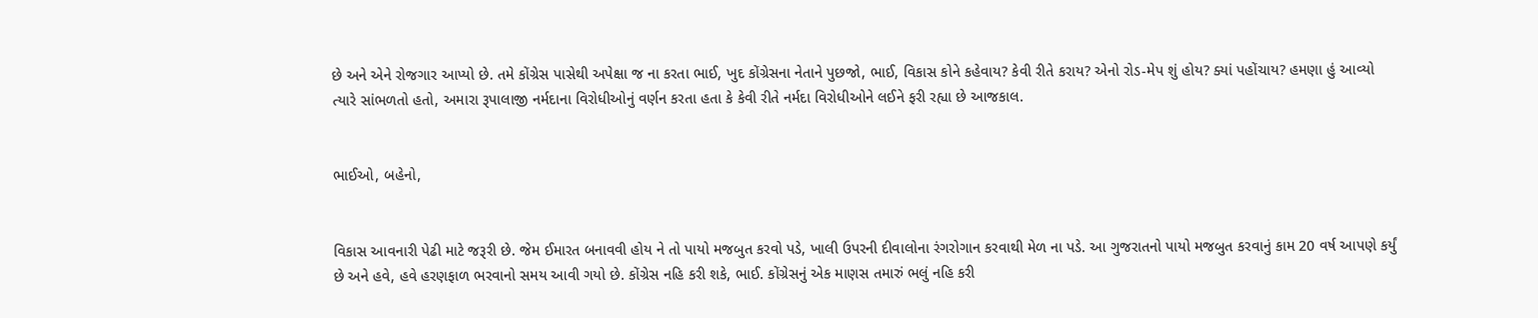છે અને એને રોજગાર આપ્યો છે. તમે કોંગ્રેસ પાસેથી અપેક્ષા જ ના કરતા ભાઈ, ખુદ કોંગ્રેસના નેતાને પુછજો, ભાઈ, વિકાસ કોને કહેવાય? કેવી રીતે કરાય? એનો રોડ-મેપ શું હોય? ક્યાં પહોંચાય? હમણા હું આવ્યો ત્યારે સાંભળતો હતો, અમારા રૂપાલાજી નર્મદાના વિરોધીઓનું વર્ણન કરતા હતા કે કેવી રીતે નર્મદા વિરોધીઓને લઈને ફરી રહ્યા છે આજકાલ.


ભાઈઓ, બહેનો,


વિકાસ આવનારી પેઢી માટે જરૂરી છે. જેમ ઈમારત બનાવવી હોય ને તો પાયો મજબુત કરવો પડે, ખાલી ઉપરની દીવાલોના રંગરોગાન કરવાથી મેળ ના પડે. આ ગુજરાતનો પાયો મજબુત કરવાનું કામ 20 વર્ષ આપણે કર્યું છે અને હવે, હવે હરણફાળ ભરવાનો સમય આવી ગયો છે. કોંગ્રેસ નહિ કરી શકે, ભાઈ. કોંગ્રેસનું એક માણસ તમારું ભલું નહિ કરી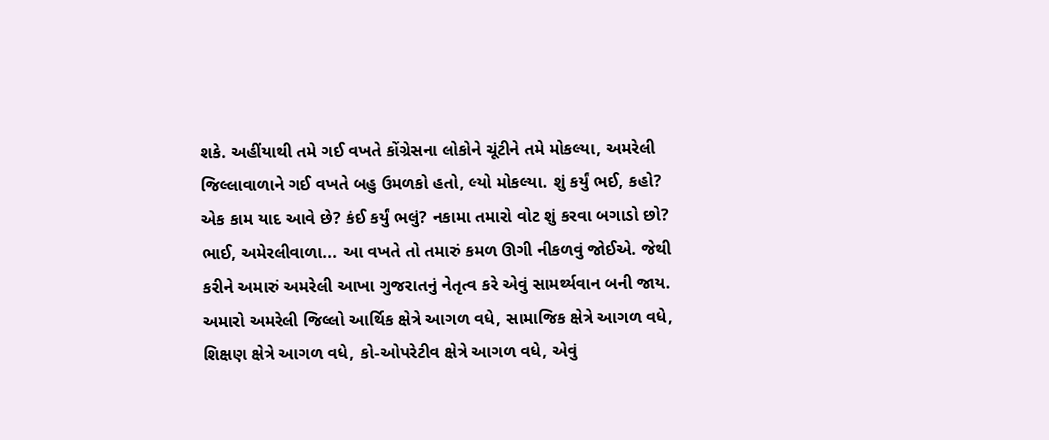શકે. અહીંયાથી તમે ગઈ વખતે કોંગ્રેસના લોકોને ચૂંટીને તમે મોકલ્યા, અમરેલી જિલ્લાવાળાને ગઈ વખતે બહુ ઉમળકો હતો, લ્યો મોકલ્યા. શું કર્યું ભઈ, કહો? એક કામ યાદ આવે છે? કંઈ કર્યું ભલું? નકામા તમારો વોટ શું કરવા બગાડો છો? ભાઈ, અમેરલીવાળા... આ વખતે તો તમારું કમળ ઊગી નીકળવું જોઈએ. જેથી કરીને અમારું અમરેલી આખા ગુજરાતનું નેતૃત્વ કરે એવું સામર્થ્યવાન બની જાય. અમારો અમરેલી જિલ્લો આર્થિક ક્ષેત્રે આગળ વધે, સામાજિક ક્ષેત્રે આગળ વધે, શિક્ષણ ક્ષેત્રે આગળ વધે, કો-ઓપરેટીવ ક્ષેત્રે આગળ વધે, એવું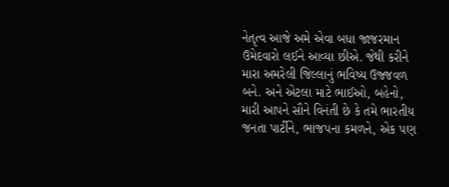નેતૃત્વ આજે અમે એવા બધા જાજરમાન ઉમેદવારો લઈને આવ્યા છીએ. જેથી કરીને મારા અમરેલી જિલ્લાનું ભવિષ્ય ઉજ્જવળ બને. અને એટલા માટે ભાઈઓ, બહેનો, મારી આપને સૌને વિનંતી છે કે તમે ભારતીય જનતા પાર્ટીને, ભાજપના કમળને, એક પણ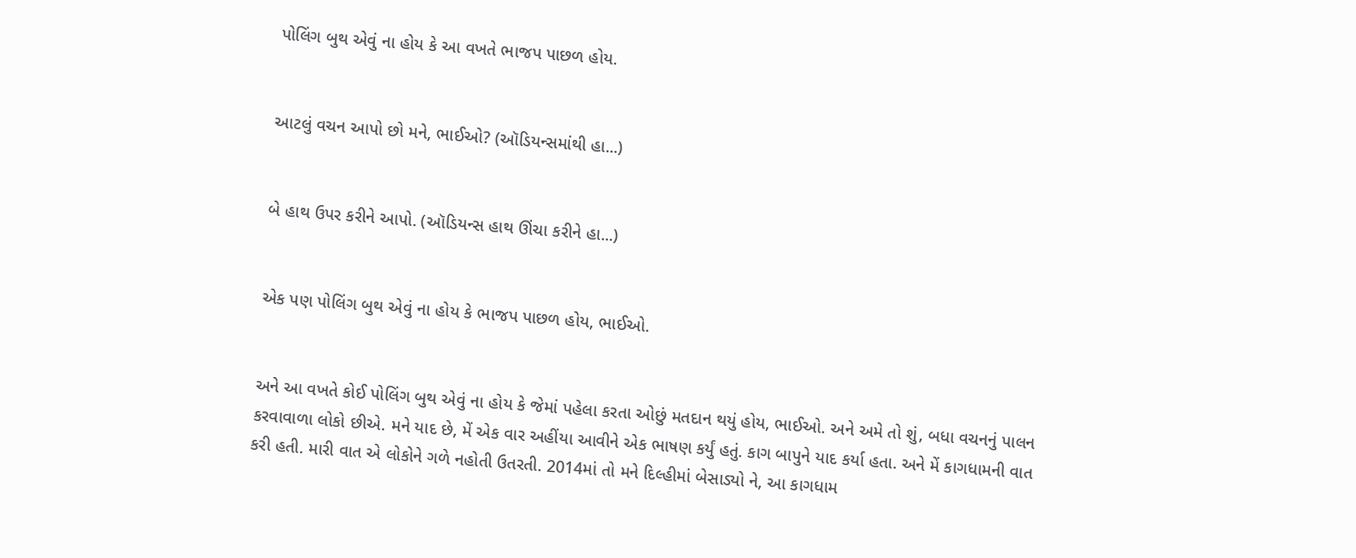પોલિંગ બુથ એવું ના હોય કે આ વખતે ભાજપ પાછળ હોય.


આટલું વચન આપો છો મને, ભાઈઓ? (ઑડિયન્સમાંથી હા...)


બે હાથ ઉપર કરીને આપો. (ઑડિયન્સ હાથ ઊંચા કરીને હા...)


એક પણ પોલિંગ બુથ એવું ના હોય કે ભાજપ પાછળ હોય, ભાઈઓ.


અને આ વખતે કોઈ પોલિંગ બુથ એવું ના હોય કે જેમાં પહેલા કરતા ઓછું મતદાન થયું હોય, ભાઈઓ. અને અમે તો શું, બધા વચનનું પાલન કરવાવાળા લોકો છીએ. મને યાદ છે, મેં એક વાર અહીંયા આવીને એક ભાષણ કર્યું હતું. કાગ બાપુને યાદ કર્યા હતા. અને મેં કાગધામની વાત કરી હતી. મારી વાત એ લોકોને ગળે નહોતી ઉતરતી. 2014માં તો મને દિલ્હીમાં બેસાડ્યો ને, આ કાગધામ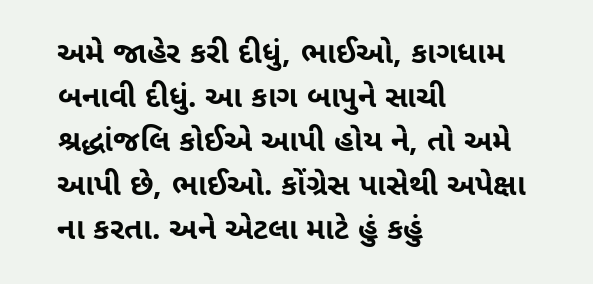અમે જાહેર કરી દીધું, ભાઈઓ, કાગધામ બનાવી દીધું. આ કાગ બાપુને સાચી શ્રદ્ધાંજલિ કોઈએ આપી હોય ને, તો અમે આપી છે, ભાઈઓ. કોંગ્રેસ પાસેથી અપેક્ષા ના કરતા. અને એટલા માટે હું કહું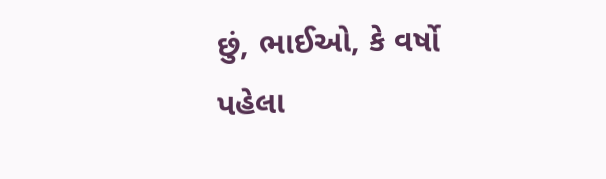છું, ભાઈઓ, કે વર્ષો પહેલા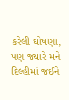કરેલી ઘોષણા, પણ જ્યારે મને દિલ્હીમાં જઈને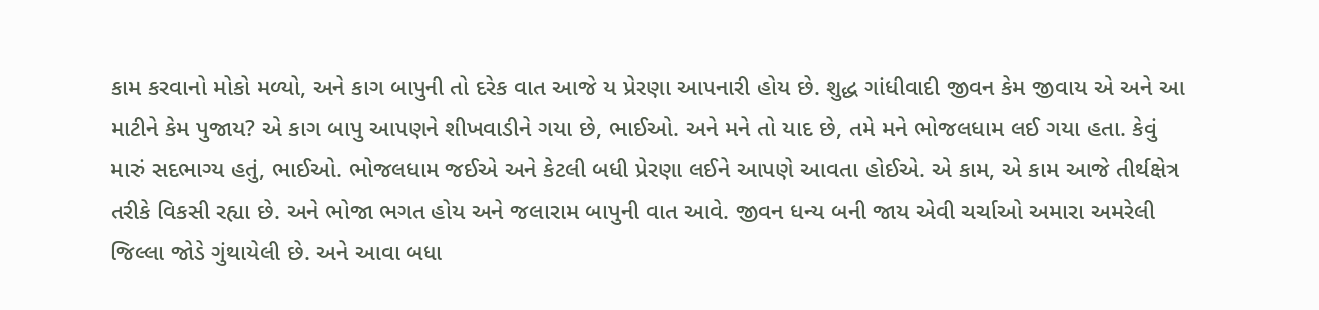કામ કરવાનો મોકો મળ્યો, અને કાગ બાપુની તો દરેક વાત આજે ય પ્રેરણા આપનારી હોય છે. શુદ્ધ ગાંધીવાદી જીવન કેમ જીવાય એ અને આ માટીને કેમ પુજાય? એ કાગ બાપુ આપણને શીખવાડીને ગયા છે, ભાઈઓ. અને મને તો યાદ છે, તમે મને ભોજલધામ લઈ ગયા હતા. કેવું મારું સદભાગ્ય હતું, ભાઈઓ. ભોજલધામ જઈએ અને કેટલી બધી પ્રેરણા લઈને આપણે આવતા હોઈએ. એ કામ, એ કામ આજે તીર્થક્ષેત્ર તરીકે વિકસી રહ્યા છે. અને ભોજા ભગત હોય અને જલારામ બાપુની વાત આવે. જીવન ધન્ય બની જાય એવી ચર્ચાઓ અમારા અમરેલી જિલ્લા જોડે ગુંથાયેલી છે. અને આવા બધા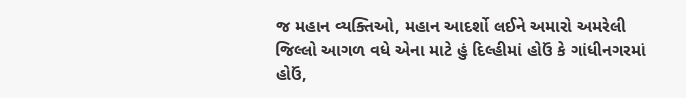જ મહાન વ્યક્તિઓ, મહાન આદર્શો લઈને અમારો અમરેલી જિલ્લો આગળ વધે એના માટે હું દિલ્હીમાં હોઉં કે ગાંધીનગરમાં હોઉં,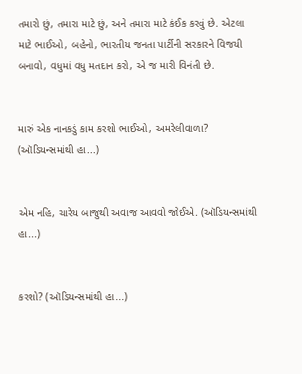તમારો છું, તમારા માટે છું, અને તમારા માટે કંઈક કરવું છે. એટલા માટે ભાઈઓ, બહેનો, ભારતીય જનતા પાર્ટીની સરકારને વિજયી બનાવો, વધુમાં વધુ મતદાન કરો, એ જ મારી વિનંતી છે.


મારું એક નાનકડું કામ કરશો ભાઈઓ, અમરેલીવાળા? (ઑડિયન્સમાંથી હા...)


એમ નહિ, ચારેય બાજુથી અવાજ આવવો જોઈએ. (ઑડિયન્સમાંથી હા...)


કરશો? (ઑડિયન્સમાંથી હા...)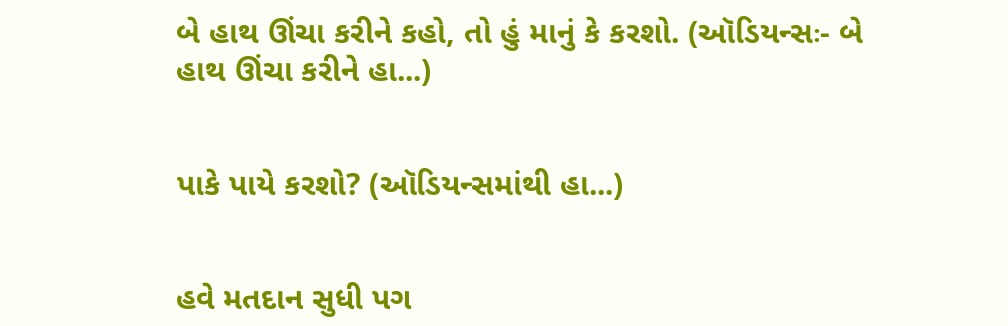બે હાથ ઊંચા કરીને કહો, તો હું માનું કે કરશો. (ઑડિયન્સઃ- બે હાથ ઊંચા કરીને હા...)


પાકે પાયે કરશો? (ઑડિયન્સમાંથી હા...)


હવે મતદાન સુધી પગ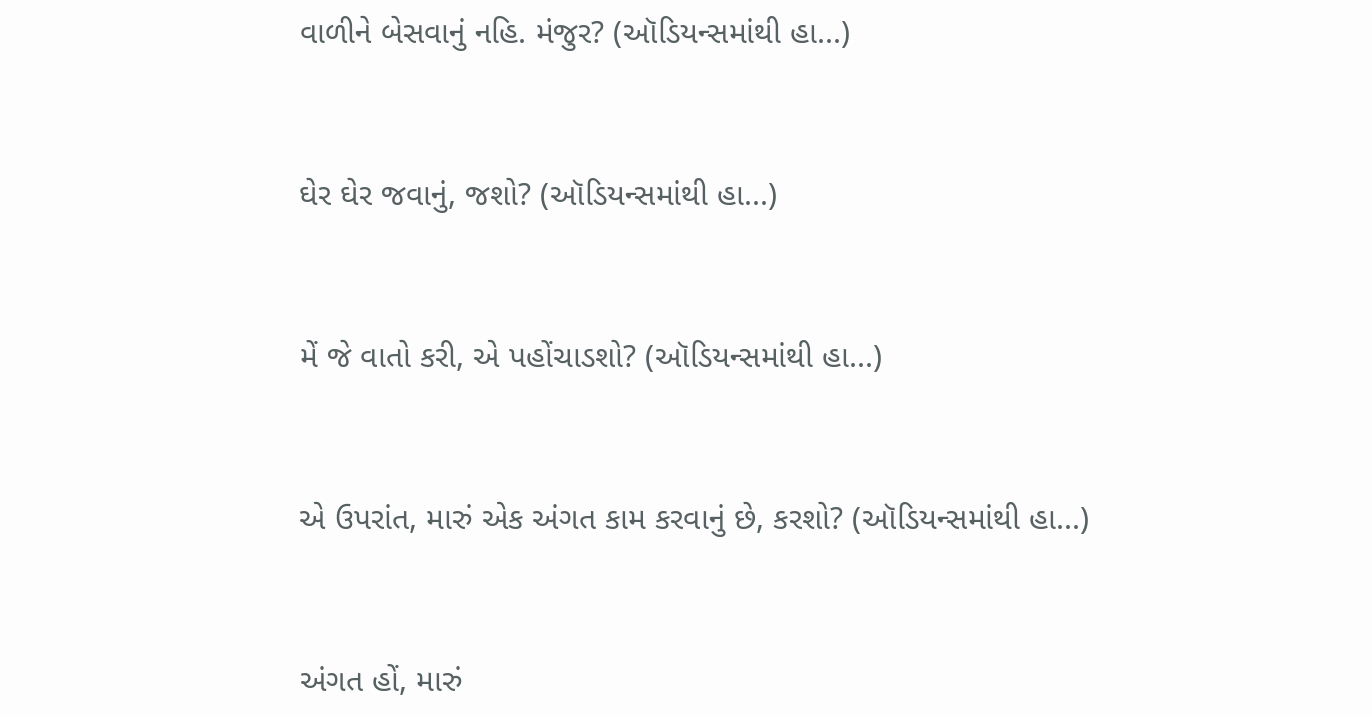વાળીને બેસવાનું નહિ. મંજુર? (ઑડિયન્સમાંથી હા...)


ઘેર ઘેર જવાનું, જશો? (ઑડિયન્સમાંથી હા...)


મેં જે વાતો કરી, એ પહોંચાડશો? (ઑડિયન્સમાંથી હા...)


એ ઉપરાંત, મારું એક અંગત કામ કરવાનું છે, કરશો? (ઑડિયન્સમાંથી હા...)


અંગત હોં, મારું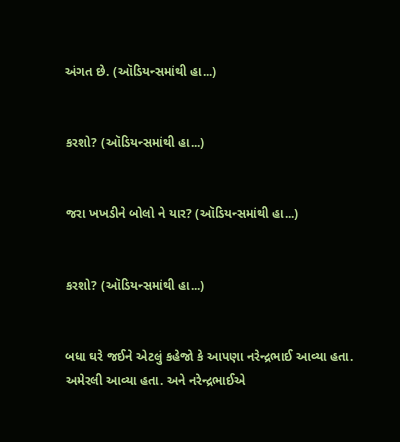અંગત છે. (ઑડિયન્સમાંથી હા...)


કરશો? (ઑડિયન્સમાંથી હા...)


જરા ખખડીને બોલો ને યાર? (ઑડિયન્સમાંથી હા...)


કરશો? (ઑડિયન્સમાંથી હા...)


બધા ઘરે જઈને એટલું કહેજો કે આપણા નરેન્દ્રભાઈ આવ્યા હતા. અમેરલી આવ્યા હતા. અને નરેન્દ્રભાઈએ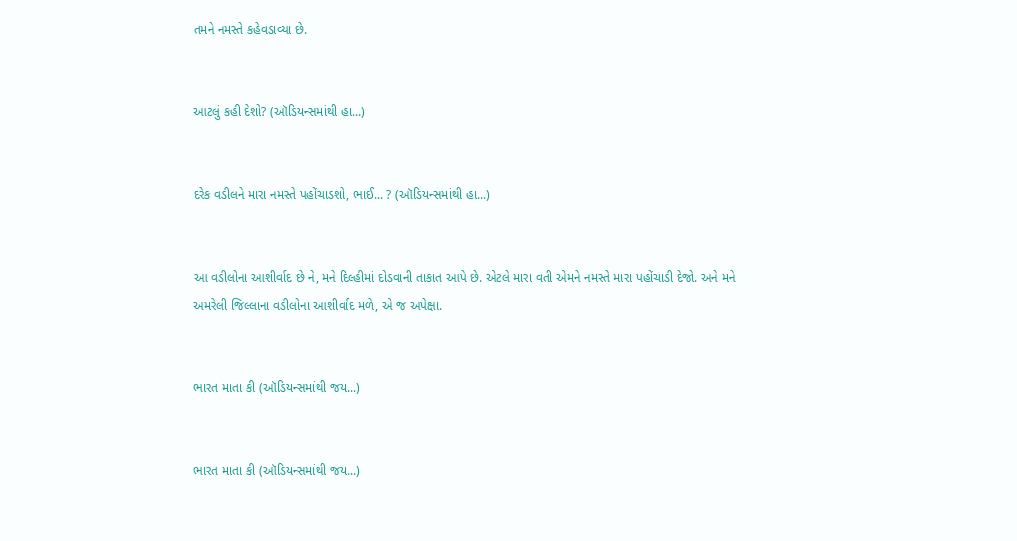તમને નમસ્તે કહેવડાવ્યા છે.


આટલું કહી દેશો? (ઑડિયન્સમાંથી હા...)


દરેક વડીલને મારા નમસ્તે પહોંચાડશો, ભાઈ... ? (ઑડિયન્સમાંથી હા...)


આ વડીલોના આશીર્વાદ છે ને, મને દિલ્હીમાં દોડવાની તાકાત આપે છે. એટલે મારા વતી એમને નમસ્તે મારા પહોંચાડી દેજો. અને મને અમરેલી જિલ્લાના વડીલોના આશીર્વાદ મળે, એ જ અપેક્ષા.


ભારત માતા કી (ઑડિયન્સમાંથી જય...)


ભારત માતા કી (ઑડિયન્સમાંથી જય...)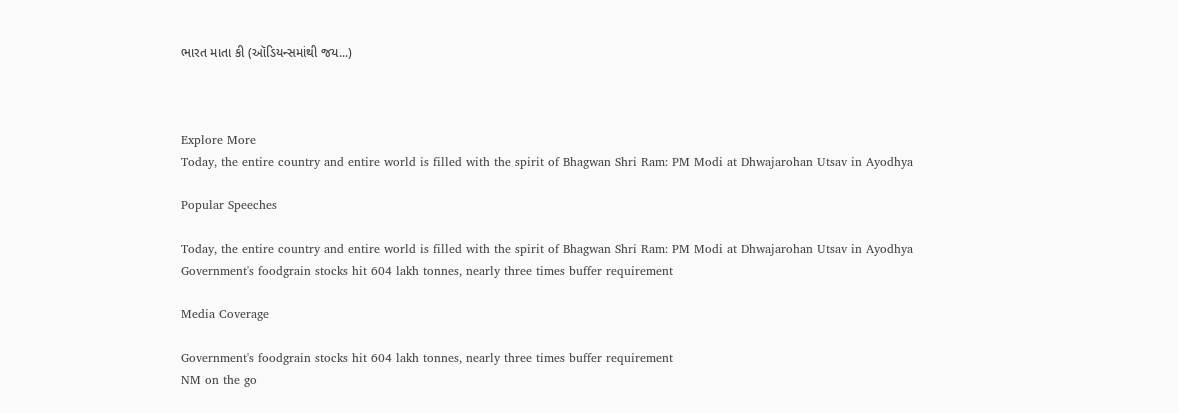ભારત માતા કી (ઑડિયન્સમાંથી જય...)



Explore More
Today, the entire country and entire world is filled with the spirit of Bhagwan Shri Ram: PM Modi at Dhwajarohan Utsav in Ayodhya

Popular Speeches

Today, the entire country and entire world is filled with the spirit of Bhagwan Shri Ram: PM Modi at Dhwajarohan Utsav in Ayodhya
Government's foodgrain stocks hit 604 lakh tonnes, nearly three times buffer requirement

Media Coverage

Government's foodgrain stocks hit 604 lakh tonnes, nearly three times buffer requirement
NM on the go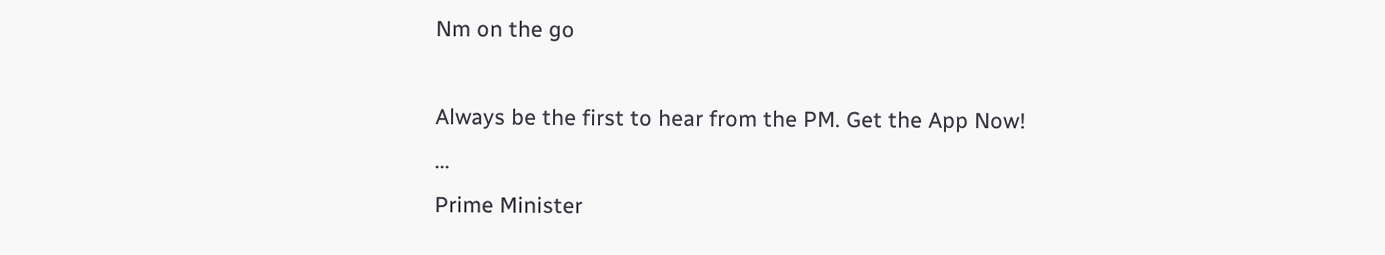Nm on the go

Always be the first to hear from the PM. Get the App Now!
...
Prime Minister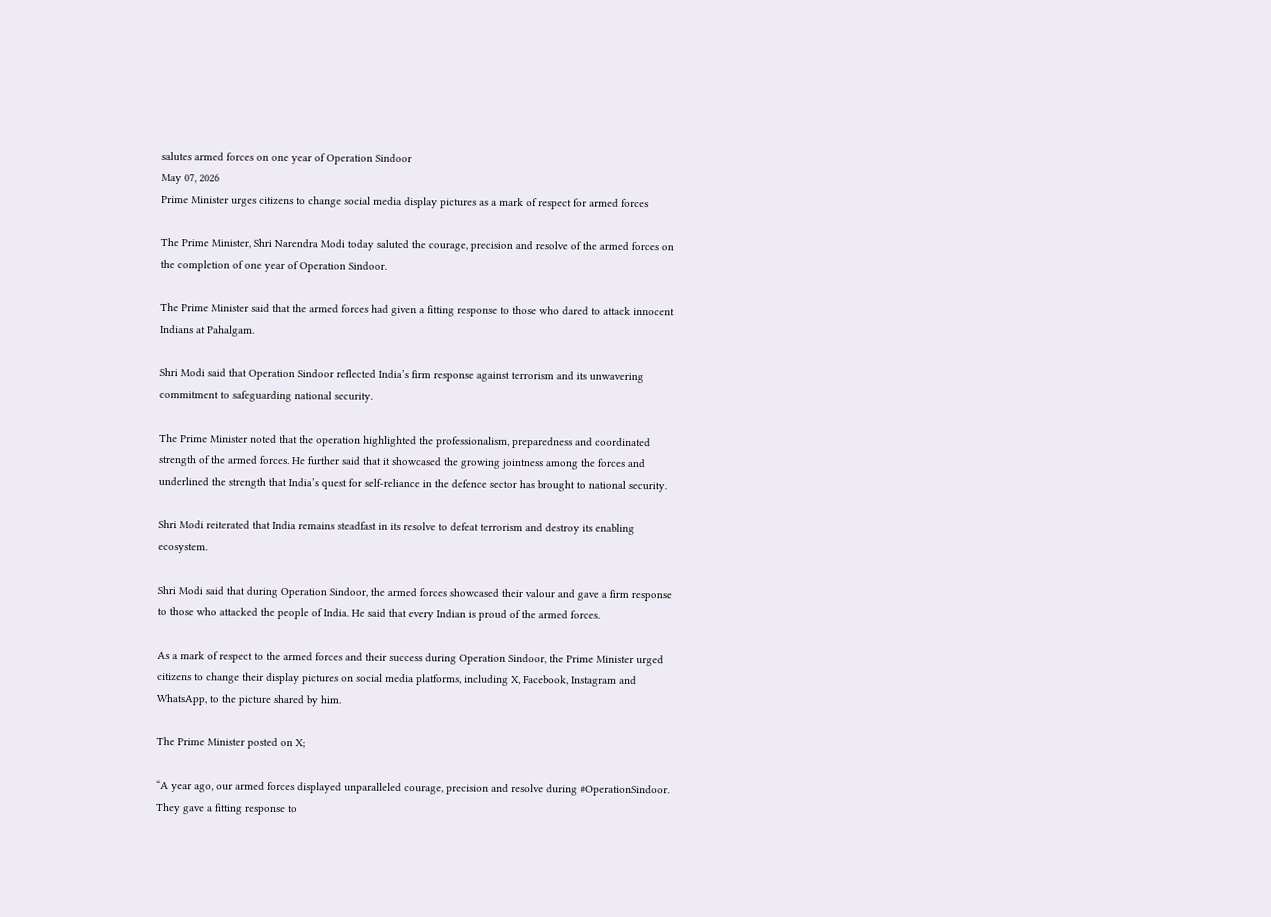salutes armed forces on one year of Operation Sindoor
May 07, 2026
Prime Minister urges citizens to change social media display pictures as a mark of respect for armed forces

The Prime Minister, Shri Narendra Modi today saluted the courage, precision and resolve of the armed forces on the completion of one year of Operation Sindoor.

The Prime Minister said that the armed forces had given a fitting response to those who dared to attack innocent Indians at Pahalgam.

Shri Modi said that Operation Sindoor reflected India’s firm response against terrorism and its unwavering commitment to safeguarding national security.

The Prime Minister noted that the operation highlighted the professionalism, preparedness and coordinated strength of the armed forces. He further said that it showcased the growing jointness among the forces and underlined the strength that India’s quest for self-reliance in the defence sector has brought to national security.

Shri Modi reiterated that India remains steadfast in its resolve to defeat terrorism and destroy its enabling ecosystem.

Shri Modi said that during Operation Sindoor, the armed forces showcased their valour and gave a firm response to those who attacked the people of India. He said that every Indian is proud of the armed forces.

As a mark of respect to the armed forces and their success during Operation Sindoor, the Prime Minister urged citizens to change their display pictures on social media platforms, including X, Facebook, Instagram and WhatsApp, to the picture shared by him.

The Prime Minister posted on X;

“A year ago, our armed forces displayed unparalleled courage, precision and resolve during #OperationSindoor. They gave a fitting response to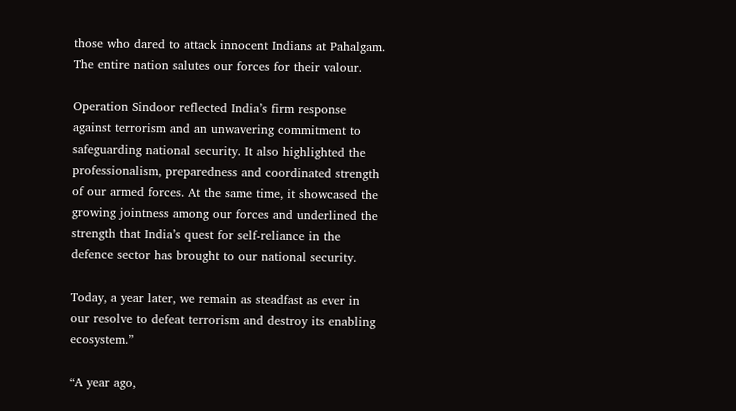those who dared to attack innocent Indians at Pahalgam. The entire nation salutes our forces for their valour.

Operation Sindoor reflected India’s firm response against terrorism and an unwavering commitment to safeguarding national security. It also highlighted the professionalism, preparedness and coordinated strength of our armed forces. At the same time, it showcased the growing jointness among our forces and underlined the strength that India’s quest for self-reliance in the defence sector has brought to our national security.

Today, a year later, we remain as steadfast as ever in our resolve to defeat terrorism and destroy its enabling ecosystem.”

“A year ago,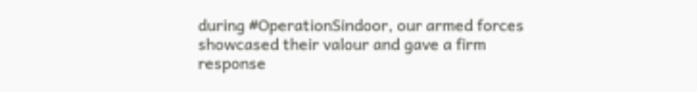during #OperationSindoor, our armed forces showcased their valour and gave a firm response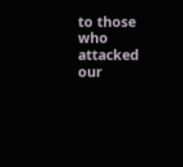to those who attacked our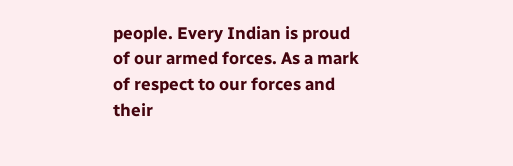people. Every Indian is proud of our armed forces. As a mark of respect to our forces and their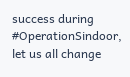success during #OperationSindoor, let us all change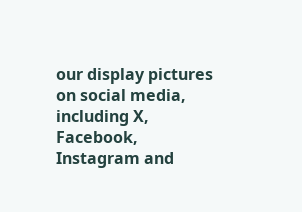our display pictures on social media, including X, Facebook, Instagram and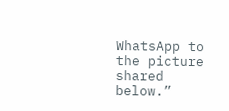WhatsApp to the picture shared below.”